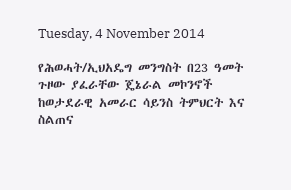Tuesday, 4 November 2014

የሕወሓት/ኢህአዴግ መንግስት በ23 ዓመት ጉዞው ያፈራቸው ጄኔራል መኮንኖች ከወታደራዊ አመራር ሳይንስ ትምህርት እና ስልጠና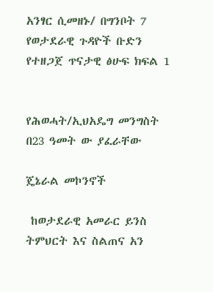አንፃር ሲመዘኑ/ በግንቦት 7 የወታደራዊ ጉዳዮች ቡድን የተዘጋጀ ጥናታዊ ፅሁፍ ክፍል 1


የሕወሓት/ኢህአዴግ መንግስት በ23 ዓመት ው ያፈራቸው

ጄኔራል መኮንኖች

 ከወታደራዊ አመራር ይንስ ትምህርት እና ስልጠና አን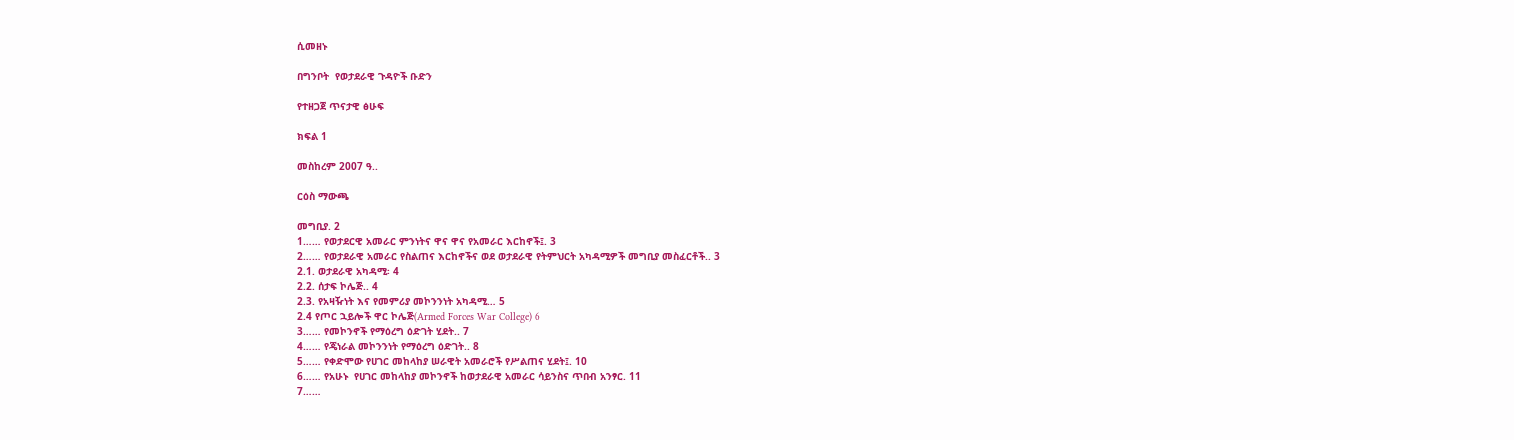ሲመዘኑ

በግንቦት  የወታደራዊ ጉዳዮች ቡድን

የተዘጋጀ ጥናታዊ ፅሁፍ

ክፍል 1

መስከረም 2007 ዓ..

ርዕስ ማውጫ

መግቢያ. 2
1…… የወታደርዊ አመራር ምንነትና ዋና ዋና የአመራር እርከኖች፤. 3
2…… የወታደራዊ አመራር የስልጠና እርከኖችና ወደ ወታደራዊ የትምህርት አካዳሚዎች መግቢያ መስፈርቶች.. 3
2.1. ወታደራዊ አካዳሚ፡ 4
2.2. ሰታፍ ኮሌጅ.. 4
2.3. የአዛዥነት እና የመምሪያ መኮንንነት አካዳሚ… 5
2.4 የጦር ኋይሎች ዋር ኮሌጅ(Armed Forces War College) 6
3…… የመኮንኖች የማዕረግ ዕድገት ሂደት.. 7
4…… የጄነራል መኮንንነት የማዕረግ ዕድገት.. 8
5…… የቀድሞው የሀገር መከላከያ ሠራዊት አመራሮች የሥልጠና ሂደት፤. 10
6…… የአሁኑ  የሀገር መከላከያ መኮንኖች ከወታደራዊ አመራር ሳይንስና ጥበብ አንፃር. 11
7……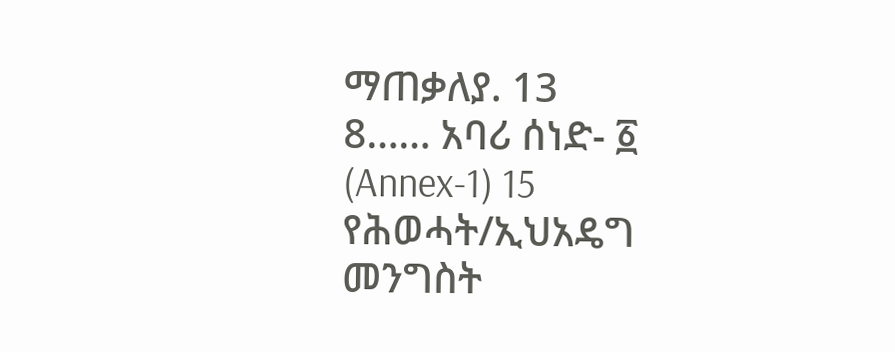ማጠቃለያ. 13
8…… አባሪ ሰነድ- ፩ (Annex-1) 15
የሕወሓት/ኢህአዴግ መንግስት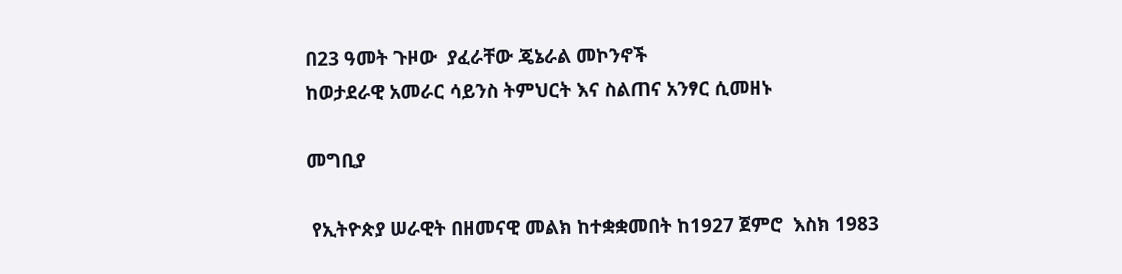በ23 ዓመት ጉዞው  ያፈራቸው ጄኔራል መኮንኖች
ከወታደራዊ አመራር ሳይንስ ትምህርት እና ስልጠና አንፃር ሲመዘኑ

መግቢያ

 የኢትዮጵያ ሠራዊት በዘመናዊ መልክ ከተቋቋመበት ከ1927 ጀምሮ  እስክ 1983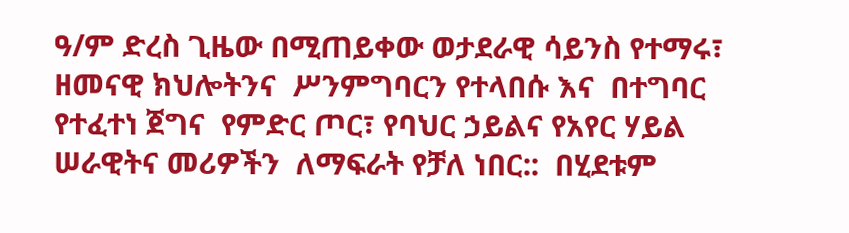ዓ/ም ድረስ ጊዜው በሚጠይቀው ወታደራዊ ሳይንስ የተማሩ፣  ዘመናዊ ክህሎትንና  ሥንምግባርን የተላበሱ እና  በተግባር የተፈተነ ጀግና  የምድር ጦር፣ የባህር ኃይልና የአየር ሃይል ሠራዊትና መሪዎችን  ለማፍራት የቻለ ነበር::  በሂደቱም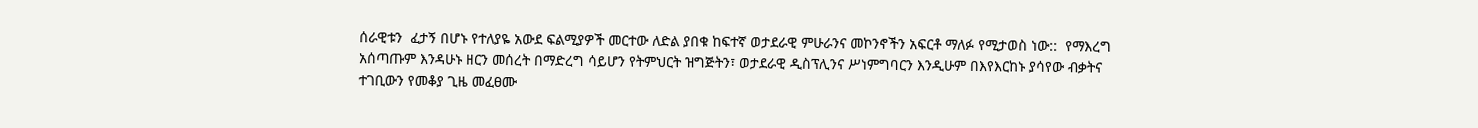ሰራዊቱን  ፈታኝ በሆኑ የተለያዬ አውደ ፍልሚያዎች መርተው ለድል ያበቁ ከፍተኛ ወታደራዊ ምሁራንና መኮንኖችን አፍርቶ ማለፉ የሚታወስ ነው::  የማእረግ አሰጣጡም እንዳሁኑ ዘርን መሰረት በማድረግ ሳይሆን የትምህርት ዝግጅትን፣ ወታደራዊ ዲስፕሊንና ሥነምግባርን እንዲሁም በእየእርከኑ ያሳየው ብቃትና ተገቢውን የመቆያ ጊዜ መፈፀሙ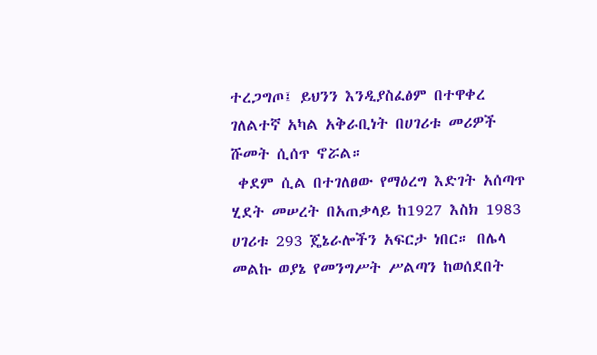ተረጋግጦ፤ ይህንን እንዲያስፈፅም በተዋቀረ ገለልተኛ አካል አቅራቢነት በሀገሪቱ መሪዎች ሹመት ሲሰጥ ኖሯል።
 ቀደም ሲል በተገለፀው የማዕረግ እድገት አሰጣጥ ሂደት መሠረት በአጠቃላይ ከ1927 እስክ 1983 ሀገሪቱ 293 ጄኔራሎችን አፍርታ ነበር። በሌላ መልኩ ወያኔ የመንግሥት ሥልጣን ከወሰደበት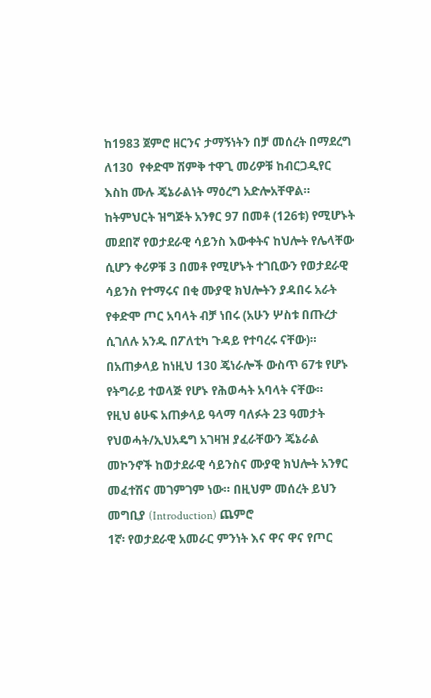ከ1983 ጀምሮ ዘርንና ታማኝነትን በቻ መሰረት በማደረግ ለ130  የቀድሞ ሽምቅ ተዋጊ መሪዎቹ ከብርጋዲየር እስከ ሙሉ ጄኔራልነት ማዕረግ አድሎአቸዋል። ከትምህርት ዝግጅት አንፃር 97 በመቶ (126ቱ) የሚሆኑት መደበኛ የወታደራዊ ሳይንስ እውቀትና ከህሎት የሌላቸው ሲሆን ቀሪዎቹ 3 በመቶ የሚሆኑት ተገቢውን የወታደራዊ ሳይንስ የተማሩና በቂ ሙያዊ ክህሎትን ያዳበሩ አራት የቀድሞ ጦር አባላት ብቻ ነበሩ (አሁን ሦስቱ በጡረታ ሲገለሉ አንዱ በፖለቲካ ጉዳይ የተባረሩ ናቸው)። በአጠቃላይ ከነዚህ 130 ጄነራሎች ውስጥ 67ቱ የሆኑ የትግራይ ተወላጅ የሆኑ የሕወሓት አባላት ናቸው።
የዚህ ፅሁፍ አጠቃላይ ዓላማ ባለፉት 23 ዓመታት የህወሓት/ኢህአዴግ አገዛዝ ያፈራቸውን ጄኔራል መኮንኖች ከወታደራዊ ሳይንስና ሙያዊ ክህሎት አንፃር መፈተሽና መገምገም ነው። በዚህም መሰረት ይህን መግቢያ (Introduction) ጨምሮ
1ኛ፡ የወታደራዊ አመራር ምንነት እና ዋና ዋና የጦር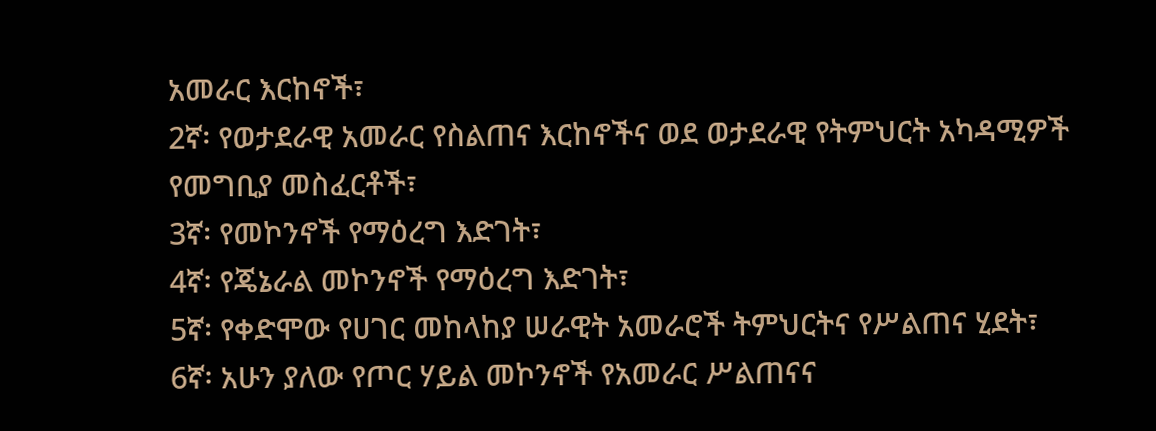አመራር እርከኖች፣
2ኛ፡ የወታደራዊ አመራር የስልጠና እርከኖችና ወደ ወታደራዊ የትምህርት አካዳሚዎች የመግቢያ መስፈርቶች፣
3ኛ፡ የመኮንኖች የማዕረግ እድገት፣
4ኛ፡ የጄኔራል መኮንኖች የማዕረግ እድገት፣
5ኛ፡ የቀድሞው የሀገር መከላከያ ሠራዊት አመራሮች ትምህርትና የሥልጠና ሂደት፣
6ኛ፡ አሁን ያለው የጦር ሃይል መኮንኖች የአመራር ሥልጠናና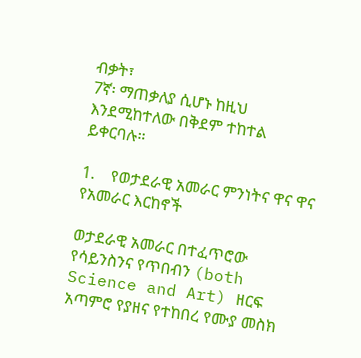ብቃት፣
7ኛ፡ ማጠቃለያ ሲሆኑ ከዚህ እንደሚከተለው በቅደም ተከተል ይቀርባሉ።

1.    የወታደራዊ አመራር ምንነትና ዋና ዋና የአመራር እርከኖች

ወታደራዊ አመራር በተፈጥሮው የሳይንስንና የጥበብን (both Science and Art) ዘርፍ አጣምሮ የያዘና የተከበረ የሙያ መስክ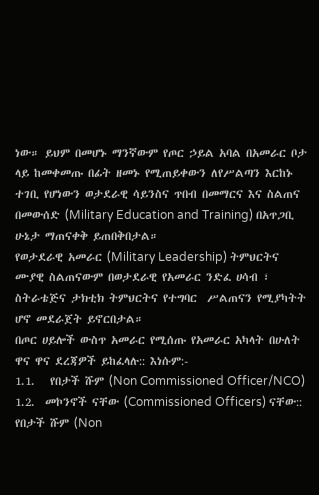ነው። ይህም በመሆኑ ማንኛውም የጦር ኃይል አባል በአመራር ቦታ ላይ ከመቀመጡ በፊት ዘመኑ የሚጠይቀውን ለየሥልጣን እርከኑ ተገቢ የሆነውን ወታደራዊ ሳይንስና ጥበብ በመማርና እና ስልጠና በመውሰድ (Military Education and Training) በአጥጋቢ ሁኔታ ማጠናቀቅ ይጠበቅበታል።
የወታደራዊ አመራር (Military Leadership) ትምህርትና ሙያዊ ስልጠናውም በወታደራዊ የአመራር ንድፈ ሀሳብ ፣ ስትራቴጅና ታክቲክ ትምህርትና የተግባር  ሥልጠናን የሚያካትት ሆኖ መደራጀት ይኖርበታል።
በጦር ሀይሎች ውስጥ አመራር የሚሰጡ የአመራር አካላት በሁለት ዋና ዋና ደረጃዎች ይከፈላሉ:: እነሱም:-
1.1.   የበታች ሹም (Non Commissioned Officer/NCO)
1.2.  መኮንኖች ናቸው (Commissioned Officers) ናቸው::
የበታች ሹም (Non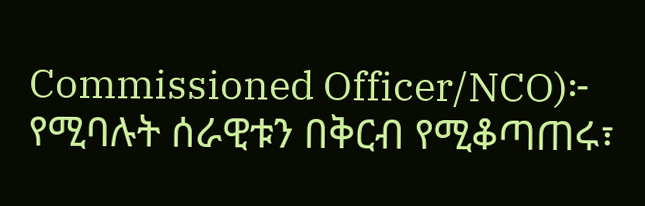Commissioned Officer/NCO)፦ የሚባሉት ሰራዊቱን በቅርብ የሚቆጣጠሩ፣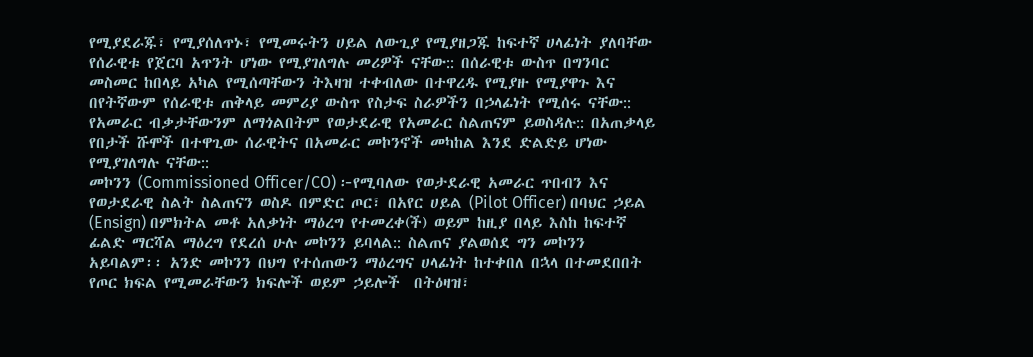የሚያደራጁ፣ የሚያሰለጥኑ፣ የሚመሩትን ሀይል ለውጊያ የሚያዘጋጁ ከፍተኛ ሀላፊነት ያለባቸው የሰራዊቱ የጀርባ አጥንት ሆነው የሚያገለግሉ መሪዎች ናቸው:: በሰራዊቱ ውስጥ በግንባር መስመር ከበላይ አካል የሚሰጣቸውን ትእዛዝ ተቀብለው በተዋረዱ የሚያዙ የሚያዋጉ እና በየትኛውም የሰራዊቱ ጠቅላይ መምሪያ ውስጥ የስታፍ ስራዎችን በኃላፊነት የሚሰሩ ናቸው:: የአመራር ብቃታቸውንም ለማጎልበትም የወታደራዊ የአመራር ስልጠናም ይወስዳሉ:: በአጠቃላይ የበታች ሹሞች በተዋጊው ሰራዊትና በአመራር መኮንኖች መካከል እንደ ድልድይ ሆነው የሚያገለግሉ ናቸው::
መኮንን (Commissioned Officer/CO) ፦የሚባለው የወታደራዊ አመራር ጥበብን እና የወታደራዊ ስልት ስልጠናን ወስዶ በምድር ጦር፣ በአየር ሀይል (Pilot Officer) በባህር ኃይል (Ensign) በምክትል መቶ አለቃነት ማዕረግ የተመረቀ(ች) ወይም ከዚያ በላይ እስከ ከፍተኛ ፊልድ ማርሻል ማዕረግ የደረሰ ሁሉ መኮንን ይባላል:: ስልጠና ያልወሰደ ግን መኮንን አይባልም፡፡ አንድ መኮንን በህግ የተሰጠውን ማዕረግና ሀላፊነት ከተቀበለ በኋላ በተመደበበት የጦር ክፍል የሚመራቸውን ክፍሎች ወይም ኃይሎች  በትዕዛዝ፣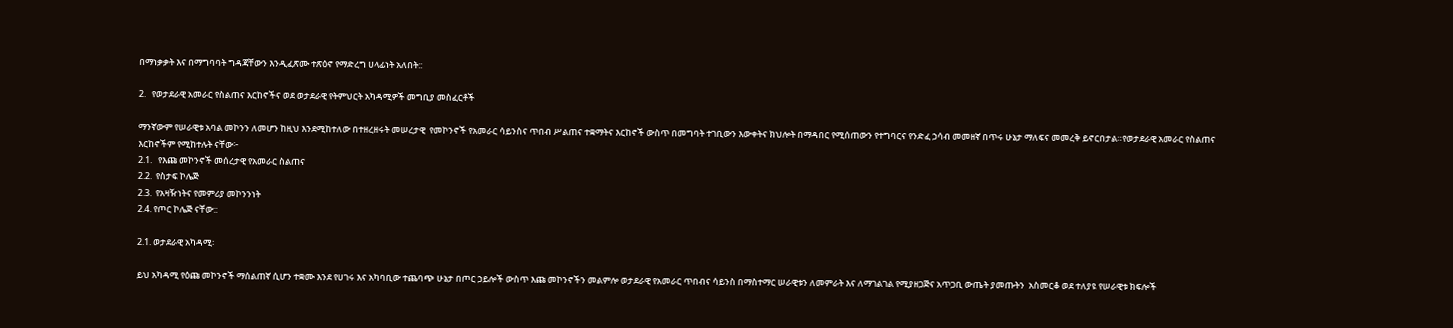በማነቃቃት እና በማግባባት ግዳጃቸውን እንዲፈጽሙ ተጽዕኖ የማድረግ ሀላፊነት አለበት::

2.   የወታደራዊ አመራር የስልጠና እርከኖችና ወደ ወታደራዊ የትምህርት አካዳሚዎች መግቢያ መስፈርቶች

ማንኛውም የሠራዊቱ አባል መኮንን ለመሆን ከዚህ እንደሚከተለው በተዘረዘሩት መሠረታዊ  የመኮንኖች የአመራር ሳይንስና ጥበብ ሥልጠና ተቋማትና እርከኖች ውስጥ በመግባት ተገቢውን እውቀትና ክህሎት በማዳበር የሚሰጠውን የተግባርና የንድፈ ኃሳብ መመዘኛ በጥሩ ሁኔታ ማለፍና መመረቅ ይኖርበታል።የወታደራዊ አመራር የስልጠና እርከኖችም የሚከተሉት ናቸው፦
2.1.   የእጩ መኮንኖች መሰረታዊ የአመራር ስልጠና
2.2.  የስታፍ ኮሌጅ
2.3.  የአዛዥነትና የመምሪያ መኮንንነት
2.4. የጦር ኮሌጅ ናቸው::

2.1. ወታደራዊ አካዳሚ፡

ይህ አካዳሚ የዕጩ መኮንኖች ማሰልጠኛ ሲሆን ተቋሙ እንደ የሀገሩ እና አካባቢው ተጨባጭ ሁኔታ በጦር ኃይሎች ውስጥ እጩ መኮንኖችን መልምሎ ወታደራዊ የአመራር ጥበብና ሳይንስ በማስተማር ሠራዊቱን ለመምራት እና ለማገልገል የሚያዘጋጅና አጥጋቢ ውጤት ያመጡትን  አስመርቆ ወደ ተለያዩ የሠራዊቱ ክፍሎች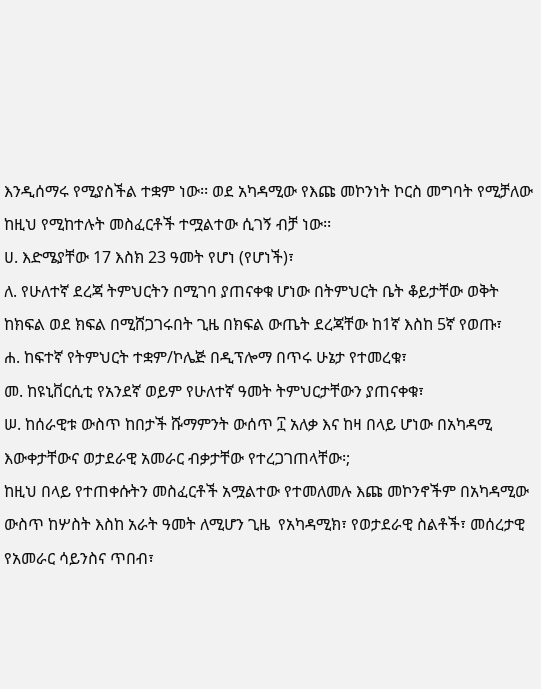እንዲሰማሩ የሚያስችል ተቋም ነው፡፡ ወደ አካዳሚው የእጩ መኮንነት ኮርስ መግባት የሚቻለው ከዚህ የሚከተሉት መስፈርቶች ተሟልተው ሲገኝ ብቻ ነው፡፡
ሀ. እድሜያቸው 17 እስክ 23 ዓመት የሆነ (የሆነች)፣
ለ. የሁለተኛ ደረጃ ትምህርትን በሚገባ ያጠናቀቁ ሆነው በትምህርት ቤት ቆይታቸው ወቅት ከክፍል ወደ ክፍል በሚሸጋገሩበት ጊዜ በክፍል ውጤት ደረጃቸው ከ1ኛ እስከ 5ኛ የወጡ፣
ሐ. ከፍተኛ የትምህርት ተቋም/ኮሌጅ በዲፕሎማ በጥሩ ሁኔታ የተመረቁ፣
መ. ከዩኒቨርሲቲ የአንደኛ ወይም የሁለተኛ ዓመት ትምህርታቸውን ያጠናቀቁ፣
ሠ. ከሰራዊቱ ውስጥ ከበታች ሹማምንት ውሰጥ ፲ አለቃ እና ከዛ በላይ ሆነው በአካዳሚ እውቀታቸውና ወታደራዊ አመራር ብቃታቸው የተረጋገጠላቸው፡;
ከዚህ በላይ የተጠቀሱትን መስፈርቶች አሟልተው የተመለመሉ እጩ መኮንኖችም በአካዳሚው ውስጥ ከሦስት እስከ አራት ዓመት ለሚሆን ጊዜ  የአካዳሚክ፣ የወታደራዊ ስልቶች፣ መሰረታዊ የአመራር ሳይንስና ጥበብ፣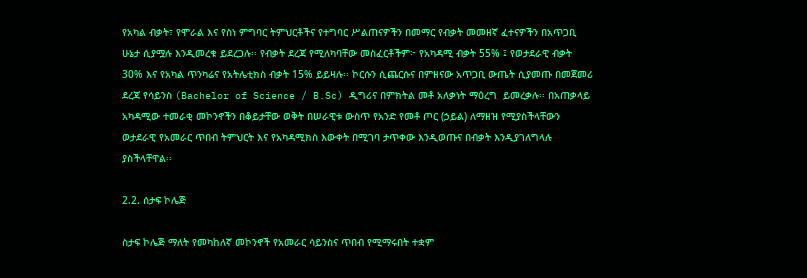የአካል ብቃት፣ የሞራል እና የስነ ምግባር ትምህርቶችና የተግባር ሥልጠናዎችን በመማር የብቃት መመዘኛ ፈተናዎችን በአጥጋቢ ሁኔታ ሲያሟሉ እንዲመረቁ ይደረጋሉ፡፡ የብቃት ደረጃ የሚለካባቸው መስፈርቶችም፦ የአካዳሚ ብቃት 55% ፤ የወታደራዊ ብቃት 30% እና የአካል ጥንካሬና የአትሌቲክስ ብቃት 15% ይይዛሉ፡፡ ኮርሱን ሲጨርሱና በምዘናው አጥጋቢ ውጤት ሲያመጡ በመጀመሪ ደረጃ የሳይንስ (Bachelor of Science / B.Sc) ዲግሪና በምክትል መቶ አለቃነት ማዕረግ  ይመረቃሉ፡፡ በአጠቃላይ አካዳሚው ተመራቂ መኮንኖችን በቆይታቸው ወቅት በሠራዊቱ ውስጥ የአንድ የመቶ ጦር (ኃይል) ለማዘዝ የሚያስችላቸውን  ወታደራዊ የአመራር ጥበብ ትምህርት እና የአካዳሚክስ እውቀት በሚገባ ታጥቀው እንዲወጡና በብቃት እንዲያገለግላሉ ያስችላቸዋል፡፡

2.2. ሰታፍ ኮሌጅ

ስታፍ ኮሌጅ ማለት የመካከለኛ መኮንኖች የአመራር ሳይንስና ጥበብ የሚማሩበት ተቋም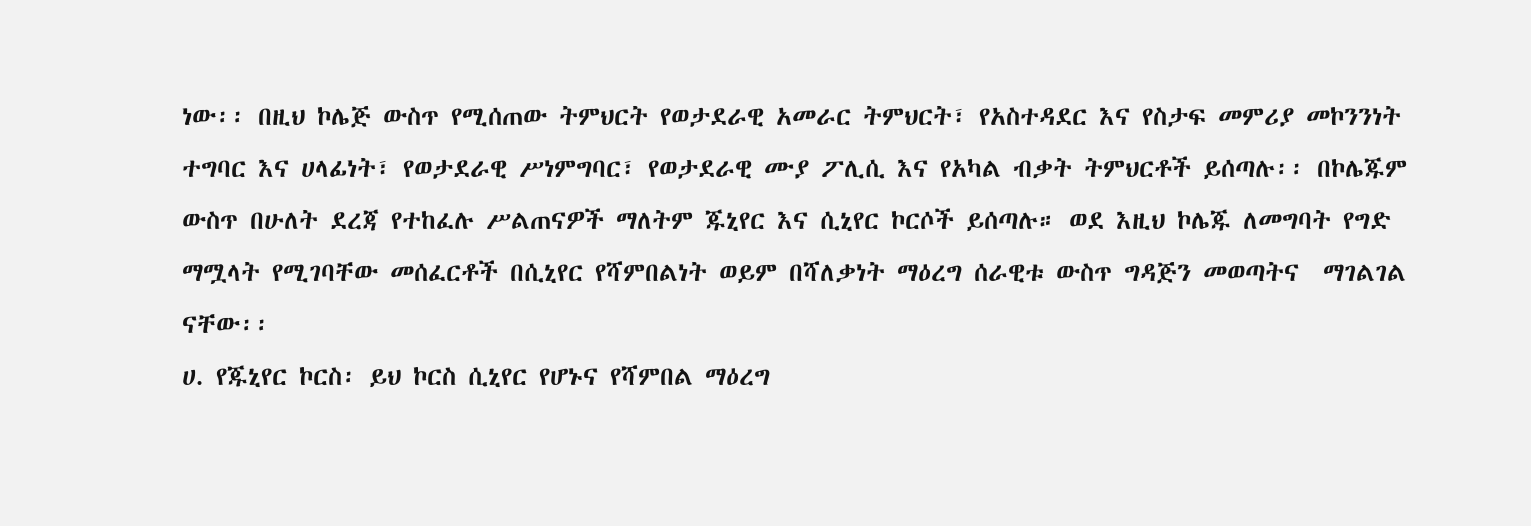ነው፡፡ በዚህ ኮሌጅ ውስጥ የሚሰጠው ትምህርት የወታደራዊ አመራር ትምህርት፣ የአስተዳደር እና የስታፍ መምሪያ መኮንንነት ተግባር እና ሀላፊነት፣ የወታደራዊ ሥነምግባር፣ የወታደራዊ ሙያ ፖሊሲ እና የአካል ብቃት ትምህርቶች ይሰጣሉ፡፡ በኮሌጁም ውስጥ በሁለት ደረጃ የተከፈሉ ሥልጠናዎች ማለትም ጁኒየር እና ሲኒየር ኮርሶች ይሰጣሉ። ወደ እዚህ ኮሌጁ ለመግባት የግድ ማሟላት የሚገባቸው መሰፈርቶች በሲኒየር የሻምበልነት ወይም በሻለቃነት ማዕረግ ሰራዊቱ ውስጥ ግዳጅን መወጣትና  ማገልገል ናቸው፡፡
ሀ. የጁኒየር ኮርስ፡ ይህ ኮርስ ሲኒየር የሆኑና የሻምበል ማዕረግ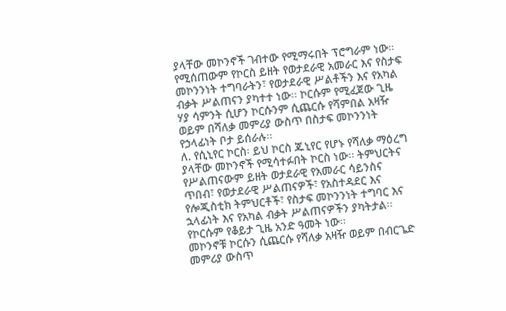ያላቸው መኮንኖች ገብተው የሚማሩበት ፕሮግራም ነው። የሚሰጠውም የኮርስ ይዘት የወታደራዊ አመራር እና የስታፍ መኮንንነት ተግባራትን፣ የወታደራዊ ሥልቶችን እና የአካል ብቃት ሥልጠናን ያካተተ ነው፡፡ ኮርሱም የሚፈጀው ጊዜ ሃያ ሳምንት ሲሆን ኮርሱንም ሲጨርሱ የሻምበል አዛዥ ወይም በሻለቃ መምሪያ ውስጥ በስታፍ መኮንንነት የኃላፊነት ቦታ ይሰራሉ፡፡
ለ. የሲኒየር ኮርስ፡ ይህ ኮርስ ጁኒየር የሆኑ የሻለቃ ማዕረግ ያላቸው መኮንኖች የሚሳተፉበት ኮርስ ነው፡፡ ትምህርትና የሥልጠናውም ይዘት ወታደራዊ የአመራር ሳይንስና ጥበብ፣ የወታደራዊ ሥልጠናዎች፣ የአስተዳደር እና የሎጂስቲክ ትምህርቶች፣ የስታፍ መኮንንነት ተግባር እና ኋላፊነት እና የአካል ብቃት ሥልጠናዎችን ያካትታል፡፡ የኮርሱም የቆይታ ጊዜ አንድ ዓመት ነው፡፡
መኮንኖቹ ኮርሱን ሲጨርሱ የሻለቃ አዛዥ ወይም በብርጌድ መምሪያ ውስጥ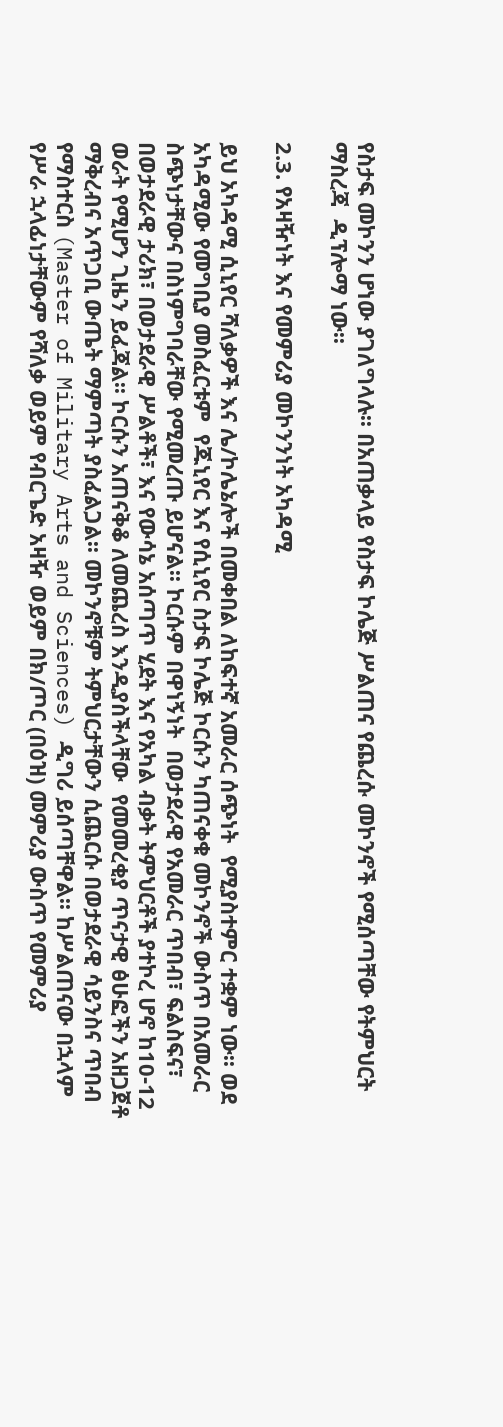የስታፍ መኮንን ሆነው ያገለግላሉ፡፡ በአጠቃላይ የስታፍ ኮሌጅ ሥልጠና የጨረሱ መኮንኖች የሚሰጣቸው የትምህርት ማስረጃ  ዲፕሎማ ነው፡፡

2.3. የአዛዥነት እና የመምሪያ መኮንንነት አካዳሚ

ይህ አካዳሚ ሲኒየር ሻለቃዎች እና ሌ/ኮሌኔሎች በመቀበል ለከፍተኛ አመራር ሰጭነት  የሚያስተምር ተቋም ነው፡፡ ወደ አካዳሚው የመግቢያ መስፈርቱም  የጁኒየር እና የሲኒየር ስታፍ ኮሌጅ ኮርሱን ካጠናቀቁ መኮንኖች ውስጥ በአመራር ስጭነታቸውና በስነምግባራቸው የሚመረጡ ይሆናል፡፡ ኮርሱም በዋነኝነት  በወታደራዊ የአመራር ጥበብ፣ ፍልስፍና፣ በወታደራዊ ታሪክ፣ በወታደራዊ ሥልቶች፣ እና የውሳኔ አሰጣጥ ሂደት እና የአካል ብቃት ትምህርቶች ያተኮረ ሆኖ ከ10-12 ወራት የሚሆን ጊዜን ይፈጃል፡፡ ኮርሱን አጠናቅቆ ለመጨረስ እንዲያስችላቸው  የመመረቂያ ጥናታዊ ፅሁፎችን አዘጋጀቶ ማቅረብና አጥጋቢ ውጤት ማምጣት ያስፈልጋል፡፡ መኮንኖቹም ትምህርታቸውን ሲጨርሱ በወታደራዊ ሳይንስና ጥበብ የማስተርስ (Master of Military Arts and Sciences) ዲግሪ ይሰጣቸዋል፡፡ ከሥልጠናው በኋላም የሥራ ኋላፊነታቸውም የሻለቃ ወይም የብርጌድ አዛዥ ወይም በክ/ጦር (በዕዝ) መምሪያ ውስጥ የመምሪያ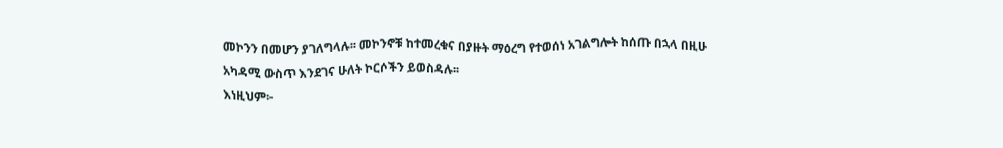መኮንን በመሆን ያገለግላሉ፡፡ መኮንኖቹ ከተመረቁና በያዙት ማዕረግ የተወሰነ አገልግሎት ከሰጡ በኋላ በዚሁ አካዳሚ ውስጥ እንደገና ሁለት ኮርሶችን ይወስዳሉ፡፡
እነዚህም፦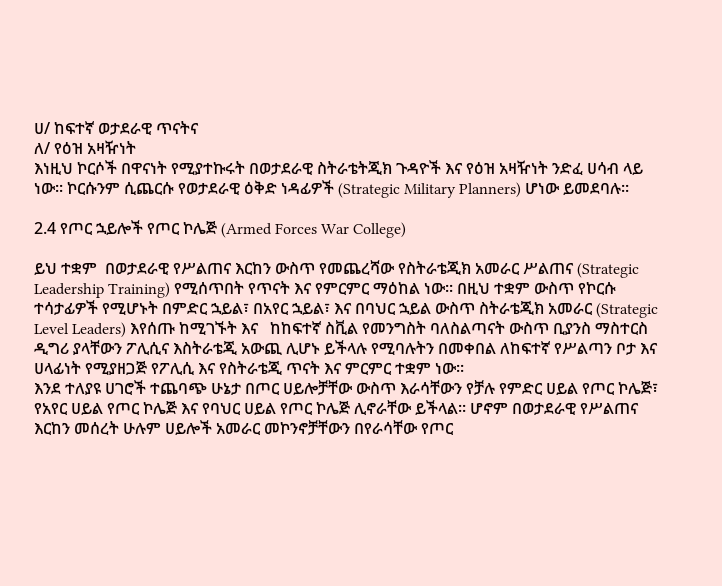ሀ/ ከፍተኛ ወታደራዊ ጥናትና
ለ/ የዕዝ አዛዥነት
እነዚህ ኮርሶች በዋናነት የሚያተኩሩት በወታደራዊ ስትራቴትጂክ ጉዳዮች እና የዕዝ አዛዥነት ንድፈ ሀሳብ ላይ ነው፡፡ ኮርሱንም ሲጨርሱ የወታደራዊ ዕቅድ ነዳፊዎች (Strategic Military Planners) ሆነው ይመደባሉ፡፡

2.4 የጦር ኋይሎች የጦር ኮሌጅ (Armed Forces War College)

ይህ ተቋም  በወታደራዊ የሥልጠና እርከን ውስጥ የመጨረሻው የስትራቴጂክ አመራር ሥልጠና (Strategic Leadership Training) የሚሰጥበት የጥናት እና የምርምር ማዕከል ነው፡፡ በዚህ ተቋም ውስጥ የኮርሱ ተሳታፊዎች የሚሆኑት በምድር ኋይል፣ በአየር ኋይል፣ እና በባህር ኋይል ውስጥ ስትራቴጂክ አመራር (Strategic Level Leaders) እየሰጡ ከሚገኙት እና   ከከፍተኛ ስቪል የመንግስት ባለስልጣናት ውስጥ ቢያንስ ማስተርስ ዲግሪ ያላቸውን ፖሊሲና እስትራቴጂ አውጪ ሊሆኑ ይችላሉ የሚባሉትን በመቀበል ለከፍተኛ የሥልጣን ቦታ እና ሀላፊነት የሚያዘጋጅ የፖሊሲ እና የስትራቴጂ ጥናት እና ምርምር ተቋም ነው፡፡
እንደ ተለያዩ ሀገሮች ተጨባጭ ሁኔታ በጦር ሀይሎቻቸው ውስጥ እራሳቸውን የቻሉ የምድር ሀይል የጦር ኮሌጅ፣ የአየር ሀይል የጦር ኮሌጅ እና የባህር ሀይል የጦር ኮሌጅ ሊኖራቸው ይችላል፡፡ ሆኖም በወታደራዊ የሥልጠና እርከን መሰረት ሁሉም ሀይሎች አመራር መኮንኖቻቸውን በየራሳቸው የጦር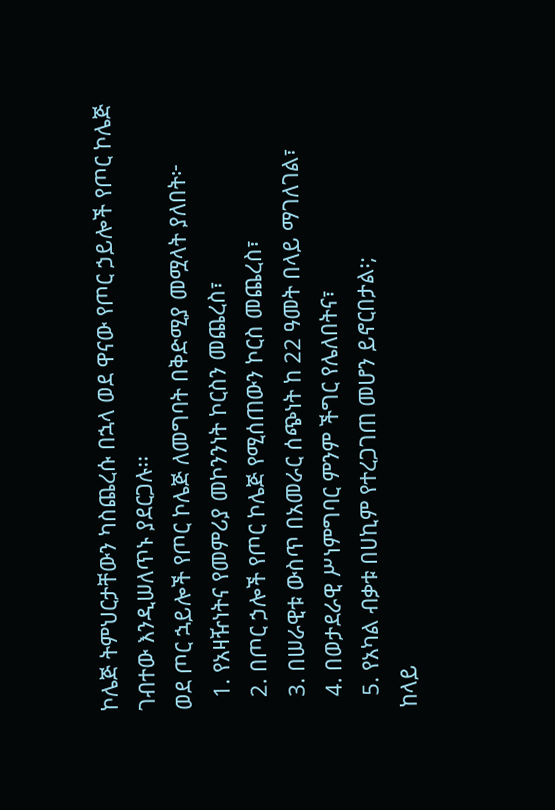ኮሌጅ ትምህርታቸውን ካስጨረሱ በኋላ ወደ ዋናው የጦር ኃይሎች የጦር ኮሌጅ ገብተው እንዲሠለጥኑ ያደርጋሉ፡፡
ወደ ጦር ኋይሎች የጦር ኮሌጅ ለመግባት በቅድሚያ መሟላት ያለበት፦
  1. የአዛዥነትና የመምሪያ መኮንንነት ኮርስን መጨረስ፣
  2. በጦር ኃሎች የጦር ኮሌጅ የሚሰጠውን ኮርስ መጨረስ፣
  3. በሠራዊቱ ውስጥ በአመራር ሰጭነት ከ 22 ዓመት በላይ ማገለገል፣
  4. በወታደራዊ ሥነምግባር ምንም ችግር የሌለበትና፣
  5. የአካል ብቃቱ በሀኪም የተረጋገጠ መሆን ይኖርበታል፡;
ከላይ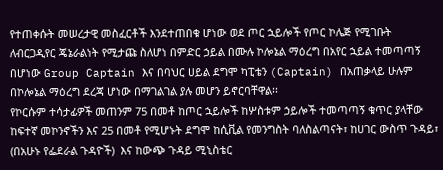የተጠቀሱት መሠረታዊ መስፈርቶች እንደተጠበቁ ሆነው ወደ ጦር ኋይሎች የጦር ኮሌጅ የሚገቡት ለብርጋዲየር ጄኔራልነት የሚታጩ ስለሆነ በምድር ኃይል በሙሉ ኮሎኔል ማዕረግ በአየር ኋይል ተመጣጣኝ በሆነው Group Captain እና በባህር ሀይል ደግሞ ካፒቴን (Captain) በአጠቃላይ ሁሉም በኮሎኔል ማዕረግ ደረጃ ሆነው በማገልገል ያሉ መሆን ይኖርባቸዋል፡፡
የኮርሱም ተሳታፊዎች መጠንም 75 በመቶ ከጦር ኋይሎች ከሦስቱም ኃይሎች ተመጣጣኝ ቁጥር ያላቸው ከፍተኛ መኮንኖችን እና 25 በመቶ የሚሆኑት ደግሞ ከሲቪል የመንግስት ባለስልጣናት፣ ከሀገር ውስጥ ጉዳይ፣ (በአሁኑ የፌደራል ጉዳዮች)  እና ከውጭ ጉዳይ ሚኒስቴር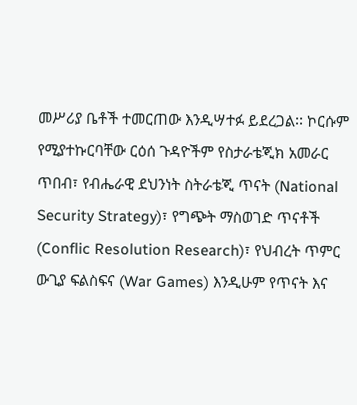መሥሪያ ቤቶች ተመርጠው እንዲሣተፉ ይደረጋል፡፡ ኮርሱም የሚያተኩርባቸው ርዕሰ ጉዳዮችም የስታራቴጂክ አመራር ጥበብ፣ የብሔራዊ ደህንነት ስትራቴጂ ጥናት (National Security Strategy)፣ የግጭት ማስወገድ ጥናቶች (Conflic Resolution Research)፣ የህብረት ጥምር ውጊያ ፍልስፍና (War Games) እንዲሁም የጥናት እና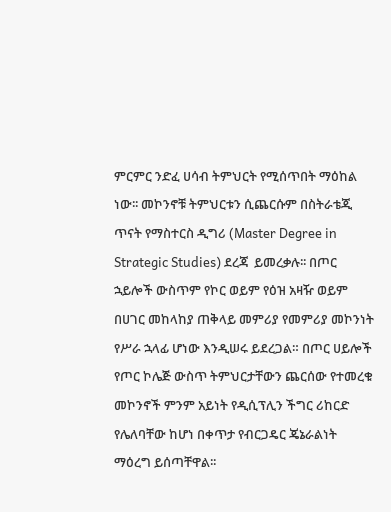ምርምር ንድፈ ሀሳብ ትምህርት የሚሰጥበት ማዕከል ነው፡፡ መኮንኖቹ ትምህርቱን ሲጨርሱም በስትራቴጂ ጥናት የማስተርስ ዲግሪ (Master Degree in Strategic Studies) ደረጃ  ይመረቃሉ፡፡ በጦር ኋይሎች ውስጥም የኮር ወይም የዕዝ አዛዥ ወይም በሀገር መከላከያ ጠቅላይ መምሪያ የመምሪያ መኮንነት የሥራ ኋላፊ ሆነው እንዲሠሩ ይደረጋል። በጦር ሀይሎች የጦር ኮሌጅ ውስጥ ትምህርታቸውን ጨርሰው የተመረቁ መኮንኖች ምንም አይነት የዲሲፕሊን ችግር ሪከርድ የሌለባቸው ከሆነ በቀጥታ የብርጋዴር ጄኔራልነት ማዕረግ ይሰጣቸዋል፡፡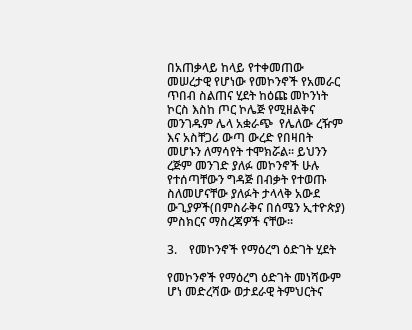በአጠቃላይ ከላይ የተቀመጠው  መሠረታዊ የሆነው የመኮንኖች የአመራር ጥበብ ስልጠና ሂደት ከዕጩ መኮንነት ኮርስ እስከ ጦር ኮሌጅ የሚዘልቅና መንገዱም ሌላ አቋራጭ  የሌለው ረዥም እና አስቸጋሪ ውጣ ውረድ የበዛበት መሆኑን ለማሳየት ተሞክሯል፡፡ ይህንን ረጅም መንገድ ያለፉ መኮንኖች ሁሉ የተሰጣቸውን ግዳጅ በብቃት የተወጡ ስለመሆናቸው ያለፉት ታላላቅ አውደ ውጊያዎች(በምስራቅና በሰሜን ኢተዮጵያ) ምስክርና ማስረጃዎች ናቸው፡፡

3.    የመኮንኖች የማዕረግ ዕድገት ሂደት

የመኮንኖች የማዕረግ ዕድገት መነሻውም ሆነ መድረሻው ወታደራዊ ትምህርትና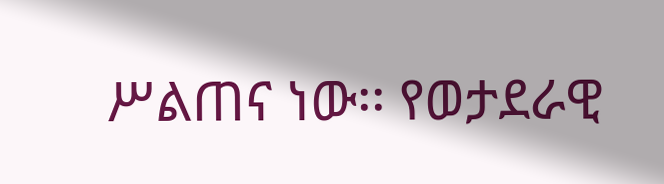ሥልጠና ነው፡፡ የወታደራዊ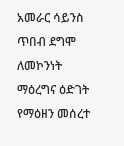አመራር ሳይንስ ጥበብ ደግሞ ለመኮንነት ማዕረግና ዕድገት የማዕዘን መሰረተ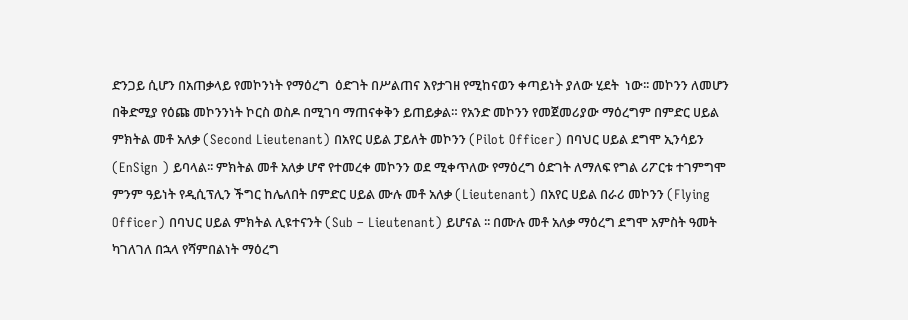ድንጋይ ሲሆን በአጠቃላይ የመኮንነት የማዕረግ  ዕድገት በሥልጠና እየታገዘ የሚከናወን ቀጣይነት ያለው ሂደት  ነው፡፡ መኮንን ለመሆን በቅድሚያ የዕጩ መኮንንነት ኮርስ ወስዶ በሚገባ ማጠናቀቅን ይጠይቃል። የአንድ መኮንን የመጀመሪያው ማዕረግም በምድር ሀይል ምክትል መቶ አለቃ (Second Lieutenant) በአየር ሀይል ፓይለት መኮንን (Pilot Officer) በባህር ሀይል ደግሞ ኢንሳይን (EnSign ) ይባላል፡፡ ምክትል መቶ አለቃ ሆኖ የተመረቀ መኮንን ወደ ሚቀጥለው የማዕረግ ዕድገት ለማለፍ የግል ሪፖርቱ ተገምግሞ ምንም ዓይነት የዲሲፕሊን ችግር ከሌለበት በምድር ሀይል ሙሉ መቶ አለቃ (Lieutenant) በአየር ሀይል በራሪ መኮንን (Flying Officer) በባህር ሀይል ምክትል ሊዩተናንት (Sub – Lieutenant) ይሆናል ፡፡ በሙሉ መቶ አለቃ ማዕረግ ደግሞ አምስት ዓመት ካገለገለ በኋላ የሻምበልነት ማዕረግ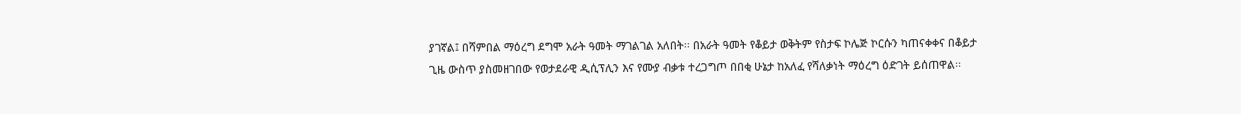ያገኛል፤ በሻምበል ማዕረግ ደግሞ አራት ዓመት ማገልገል አለበት፡፡ በአራት ዓመት የቆይታ ወቅትም የስታፍ ኮሌጅ ኮርሱን ካጠናቀቀና በቆይታ ጊዜ ውስጥ ያስመዘገበው የወታደራዊ ዲሲፕሊን እና የሙያ ብቃቱ ተረጋግጦ በበቂ ሁኔታ ከአለፈ የሻለቃነት ማዕረግ ዕድገት ይሰጠዋል፡፡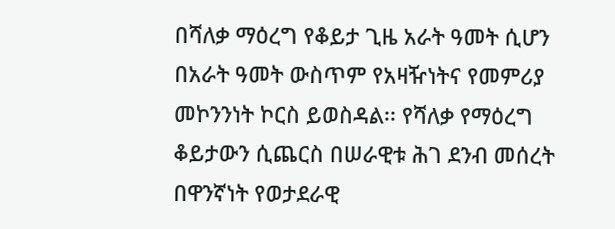በሻለቃ ማዕረግ የቆይታ ጊዜ አራት ዓመት ሲሆን  በአራት ዓመት ውስጥም የአዛዥነትና የመምሪያ መኮንንነት ኮርስ ይወስዳል፡፡ የሻለቃ የማዕረግ ቆይታውን ሲጨርስ በሠራዊቱ ሕገ ደንብ መሰረት በዋንኛነት የወታደራዊ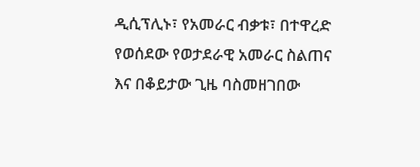ዲሲፕሊኑ፣ የአመራር ብቃቱ፣ በተዋረድ የወሰደው የወታደራዊ አመራር ስልጠና እና በቆይታው ጊዜ ባስመዘገበው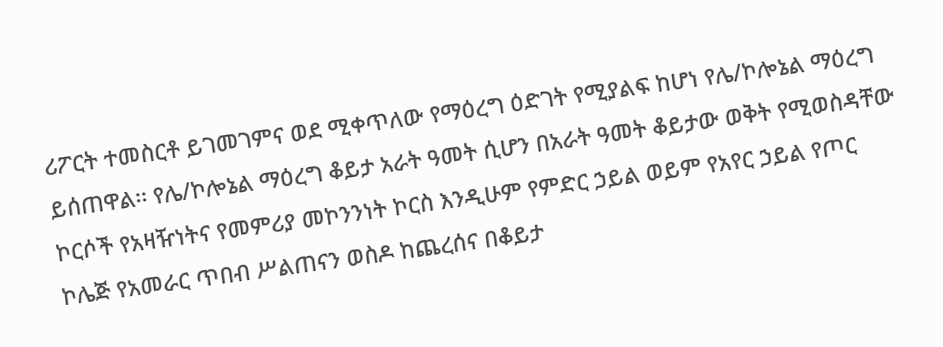ሪፖርት ተመስርቶ ይገመገምና ወደ ሚቀጥለው የማዕረግ ዕድገት የሚያልፍ ከሆነ የሌ/ኮሎኔል ማዕረግ ይሰጠዋል፡፡ የሌ/ኮሎኔል ማዕረግ ቆይታ አራት ዓመት ሲሆን በአራት ዓመት ቆይታው ወቅት የሚወስዳቸው ኮርሶች የአዛዥነትና የመምሪያ መኮንንነት ኮርስ እንዲሁም የምድር ኃይል ወይም የአየር ኃይል የጦር ኮሌጅ የአመራር ጥበብ ሥልጠናን ወስዶ ከጨረሰና በቆይታ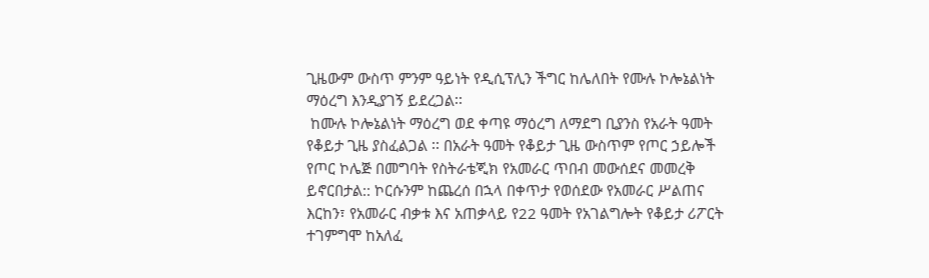ጊዜውም ውስጥ ምንም ዓይነት የዲሲፕሊን ችግር ከሌለበት የሙሉ ኮሎኔልነት ማዕረግ እንዲያገኝ ይደረጋል፡፡
 ከሙሉ ኮሎኔልነት ማዕረግ ወደ ቀጣዩ ማዕረግ ለማደግ ቢያንስ የአራት ዓመት የቆይታ ጊዜ ያስፈልጋል ፡፡ በአራት ዓመት የቆይታ ጊዜ ውስጥም የጦር ኃይሎች የጦር ኮሌጅ በመግባት የስትራቴጂክ የአመራር ጥበብ መውሰደና መመረቅ ይኖርበታል:: ኮርሱንም ከጨረሰ በኋላ በቀጥታ የወሰደው የአመራር ሥልጠና እርከን፣ የአመራር ብቃቱ እና አጠቃላይ የ22 ዓመት የአገልግሎት የቆይታ ሪፖርት ተገምግሞ ከአለፈ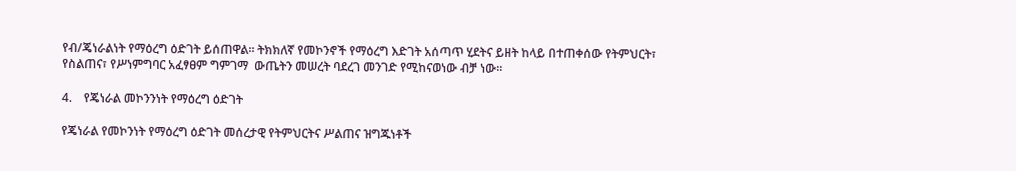የብ/ጄነራልነት የማዕረግ ዕድገት ይሰጠዋል፡፡ ትክክለኛ የመኮንኖች የማዕረግ እድገት አሰጣጥ ሂደትና ይዘት ከላይ በተጠቀሰው የትምህርት፣ የስልጠና፣ የሥነምግባር አፈፃፀም ግምገማ  ውጤትን መሠረት ባደረገ መንገድ የሚከናወነው ብቻ ነው፡፡

4.    የጄነራል መኮንንነት የማዕረግ ዕድገት

የጄነራል የመኮንነት የማዕረግ ዕድገት መሰረታዊ የትምህርትና ሥልጠና ዝግጁነቶች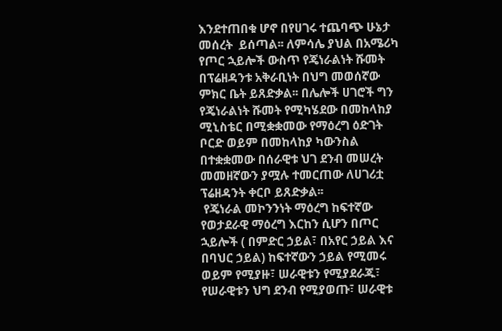እንደተጠበቁ ሆኖ በየሀገሩ ተጨባጭ ሁኔታ  መሰረት  ይሰጣል፡፡ ለምሳሌ ያህል በአሜሪካ የጦር ኋይሎች ውስጥ የጄነራልነት ሹመት በፕሬዘዳንቱ አቅራቢነት በህግ መወሰኛው ምክር ቤት ይጸድቃል፡፡ በሌሎች ሀገሮች ግን የጄነራልነት ሹመት የሚካሄደው በመከላከያ ሚኒስቴር በሚቋቋመው የማዕረግ ዕድገት ቦርድ ወይም በመከላከያ ካውንስል በተቋቋመው በሰራዊቱ ህገ ደንብ መሠረት መመዘኛውን ያሟሉ ተመርጠው ለሀገሪቷ ፕሬዘዳንት ቀርቦ ይጸድቃል፡፡
 የጄነራል መኮንንነት ማዕረግ ከፍተኛው የወታደራዊ ማዕረግ እርከን ሲሆን በጦር ኋይሎች ( በምድር ኃይል፣ በአየር ኃይል እና በባህር ኃይል) ከፍተኛውን ኃይል የሚመሩ ወይም የሚያዙ፣ ሠራዊቱን የሚያደራጁ፣ የሠራዊቱን ህግ ደንብ የሚያወጡ፣ ሠራዊቱ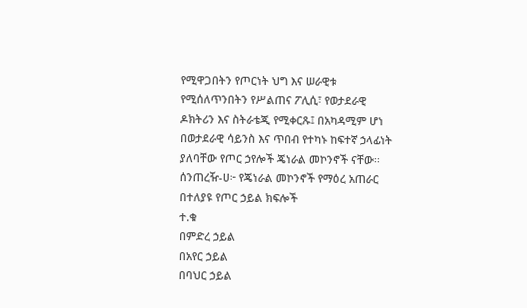የሚዋጋበትን የጦርነት ህግ እና ሠራዊቱ የሚሰለጥንበትን የሥልጠና ፖሊሲ፣ የወታደራዊ ዶክትሪን እና ስትራቴጂ የሚቀርጹ፤ በአካዳሚም ሆነ በወታደራዊ ሳይንስ እና ጥበብ የተካኑ ከፍተኛ ኃላፊነት ያለባቸው የጦር ኃየሎች ጄነራል መኮንኖች ናቸው፡፡
ሰንጠረዥ-ሀ፦ የጄነራል መኮንኖች የማዕረ አጠራር በተለያዩ የጦር ኃይል ክፍሎች
ተ.ቁ
በምድረ ኃይል
በአየር ኃይል
በባህር ኃይል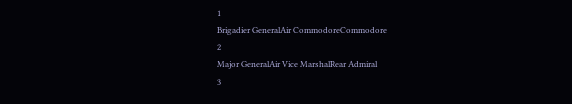1
Brigadier GeneralAir CommodoreCommodore
2
Major GeneralAir Vice MarshalRear Admiral
3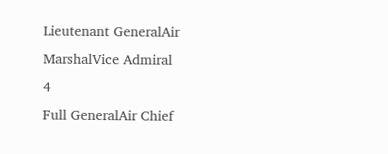Lieutenant GeneralAir MarshalVice Admiral
4
Full GeneralAir Chief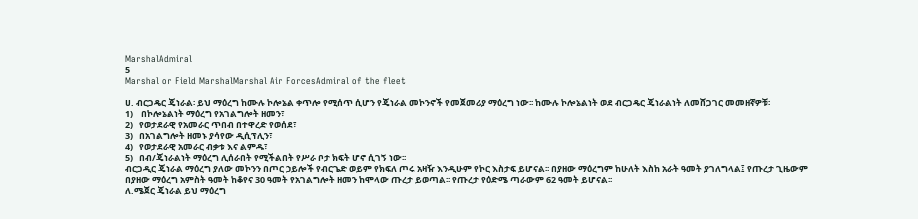MarshalAdmiral
5
Marshal or Field MarshalMarshal Air ForcesAdmiral of the fleet

ሀ. ብርጋዴር ጄነራል፡ ይህ ማዕረግ ከሙሉ ኮሎኔል ቀጥሎ የሚሰጥ ሲሆን የጄነራል መኮንኖች የመጀመሪያ ማዕረግ ነው፡፡ ከሙሉ ኮሎኔልነት ወደ ብርጋዴር ጄነራልነት ለመሸጋገር መመዘኛዎቹ፡
1)    በኮሎኔልነት ማዕረግ የአገልግሎት ዘመን፣
2)   የወታደራዊ የአመራር ጥበብ በተዋረድ የወሰደ፣
3)   በአገልግሎት ዘመኑ ያሳየው ዲሲፕሊን፣
4)   የወታደራዊ አመራር ብቃቱ እና ልምዱ፣
5)   በብ/ጄነራልነት ማዕረግ ሊሰራበት የሚችልበት የሥራ ቦታ ክፍት ሆኖ ሲገኝ ነው፡፡
ብርጋዲር ጄነራል ማዕረግ ያለው መኮንን በጦር ኃይሎች የብርጌድ ወይም የክፍለ ጦሩ አዛዥ እንዲሁም የኮር እስታፍ ይሆናል፡፡ በያዘው ማዕረግም ከሁለት እስከ አራት ዓመት ያገለግላል፤ የጡረታ ጊዜውም በያዘው ማዕረግ አምስት ዓመት ከቆየና 30 ዓመት የአገልግሎት ዘመን ከሞላው ጡረታ ይወጣል፡፡ የጡረታ የዕድሜ ጣራውም 62 ዓመት ይሆናል፡፡
ለ.ሜጀር ጄነራል ይህ ማዕረግ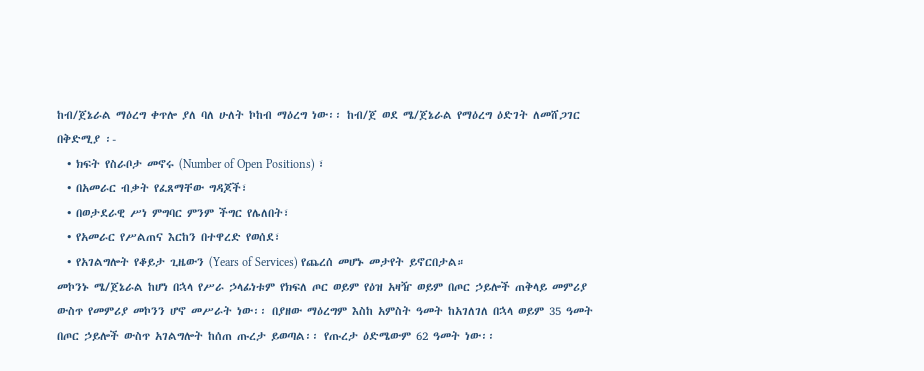ከብ/ጀኔራል ማዕረግ ቀጥሎ ያለ ባለ ሁለት ኮከብ ማዕረግ ነው፡፡ ከብ/ጀ ወደ ሜ/ጀኔራል የማዕረግ ዕድገት ለመሸጋገር በቅድሚያ ፡-
  • ክፍት የስራቦታ መኖሩ (Number of Open Positions) ፣
  • በአመራር ብቃት የፈጸማቸው ግዳጆች፣
  • በወታደራዊ ሥነ ምግባር ምንም ችግር የሌለበት፣
  • የአመራር የሥልጠና እርከን በተዋረድ የወሰደ፣
  • የአገልግሎት የቆይታ ጊዜውን (Years of Services) የጨረሰ መሆኑ መታየት ይኖርበታል።
መኮንኑ ሜ/ጀኔራል ከሆነ በኋላ የሥራ ኃላፊነቱም የክፍለ ጦር ወይም የዕዝ አዛዥ ወይም በጦር ኃይሎች ጠቅላይ መምሪያ ውስጥ የመምሪያ መኮንን ሆኖ መሥራት ነው፡፡ በያዘው ማዕረግም እስከ አምስት ዓመት ከአገለገለ በኋላ ወይም 35 ዓመት በጦር ኃይሎች ውስጥ አገልግሎት ከሰጠ ጡረታ ይወጣል፡፡ የጡረታ ዕድሜውም 62 ዓመት ነው፡፡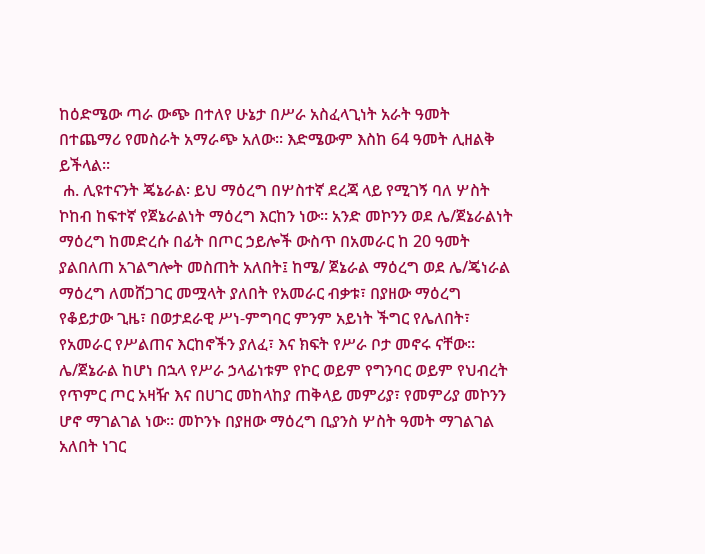ከዕድሜው ጣራ ውጭ በተለየ ሁኔታ በሥራ አስፈላጊነት አራት ዓመት በተጨማሪ የመስራት አማራጭ አለው፡፡ እድሜውም እስከ 64 ዓመት ሊዘልቅ ይችላል፡፡
 ሐ. ሊዩተናንት ጄኔራል፡ ይህ ማዕረግ በሦስተኛ ደረጃ ላይ የሚገኝ ባለ ሦስት ኮከብ ከፍተኛ የጀኔራልነት ማዕረግ እርከን ነው፡፡ አንድ መኮንን ወደ ሌ/ጀኔራልነት ማዕረግ ከመድረሱ በፊት በጦር ኃይሎች ውስጥ በአመራር ከ 20 ዓመት ያልበለጠ አገልግሎት መስጠት አለበት፤ ከሜ/ ጀኔራል ማዕረግ ወደ ሌ/ጄነራል ማዕረግ ለመሸጋገር መሟላት ያለበት የአመራር ብቃቱ፣ በያዘው ማዕረግ የቆይታው ጊዜ፣ በወታደራዊ ሥነ-ምግባር ምንም አይነት ችግር የሌለበት፣ የአመራር የሥልጠና እርከኖችን ያለፈ፣ እና ክፍት የሥራ ቦታ መኖሩ ናቸው፡፡ ሌ/ጀኔራል ከሆነ በኋላ የሥራ ኃላፊነቱም የኮር ወይም የግንባር ወይም የህብረት የጥምር ጦር አዛዥ እና በሀገር መከላከያ ጠቅላይ መምሪያ፣ የመምሪያ መኮንን ሆኖ ማገልገል ነው፡፡ መኮንኑ በያዘው ማዕረግ ቢያንስ ሦስት ዓመት ማገልገል አለበት ነገር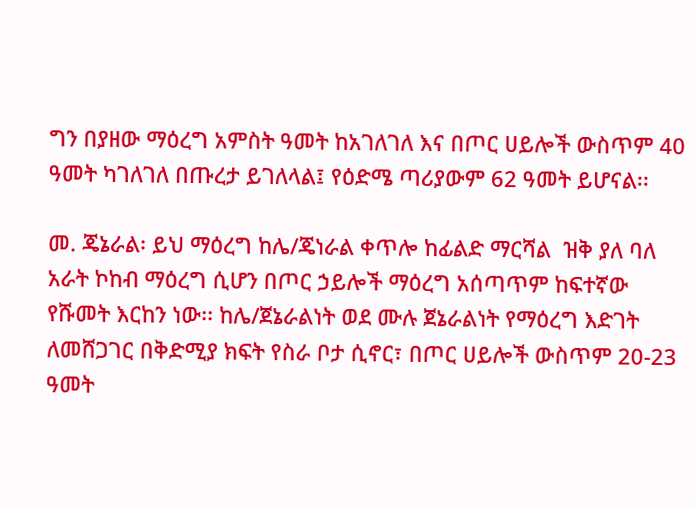ግን በያዘው ማዕረግ አምስት ዓመት ከአገለገለ እና በጦር ሀይሎች ውስጥም 40 ዓመት ካገለገለ በጡረታ ይገለላል፤ የዕድሜ ጣሪያውም 62 ዓመት ይሆናል፡፡

መ. ጄኔራል፡ ይህ ማዕረግ ከሌ/ጄነራል ቀጥሎ ከፊልድ ማርሻል  ዝቅ ያለ ባለ አራት ኮከብ ማዕረግ ሲሆን በጦር ኃይሎች ማዕረግ አሰጣጥም ከፍተኛው የሹመት እርከን ነው፡፡ ከሌ/ጀኔራልነት ወደ ሙሉ ጀኔራልነት የማዕረግ እድገት ለመሸጋገር በቅድሚያ ክፍት የስራ ቦታ ሲኖር፣ በጦር ሀይሎች ውስጥም 20-23 ዓመት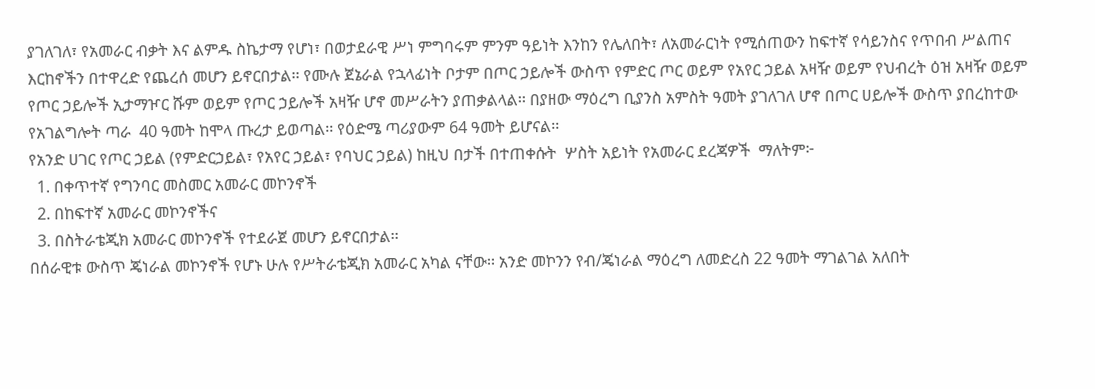ያገለገለ፣ የአመራር ብቃት እና ልምዱ ስኬታማ የሆነ፣ በወታደራዊ ሥነ ምግባሩም ምንም ዓይነት እንከን የሌለበት፣ ለአመራርነት የሚሰጠውን ከፍተኛ የሳይንስና የጥበብ ሥልጠና እርከኖችን በተዋረድ የጨረሰ መሆን ይኖርበታል፡፡ የሙሉ ጀኔራል የኋላፊነት ቦታም በጦር ኃይሎች ውስጥ የምድር ጦር ወይም የአየር ኃይል አዛዥ ወይም የህብረት ዕዝ አዛዥ ወይም የጦር ኃይሎች ኢታማዦር ሹም ወይም የጦር ኃይሎች አዛዥ ሆኖ መሥራትን ያጠቃልላል፡፡ በያዘው ማዕረግ ቢያንስ አምስት ዓመት ያገለገለ ሆኖ በጦር ሀይሎች ውስጥ ያበረከተው የአገልግሎት ጣራ  40 ዓመት ከሞላ ጡረታ ይወጣል፡፡ የዕድሜ ጣሪያውም 64 ዓመት ይሆናል፡፡
የአንድ ሀገር የጦር ኃይል (የምድርኃይል፣ የአየር ኃይል፣ የባህር ኃይል) ከዚህ በታች በተጠቀሱት  ሦስት አይነት የአመራር ደረጃዎች  ማለትም፦
  1. በቀጥተኛ የግንባር መስመር አመራር መኮንኖች
  2. በከፍተኛ አመራር መኮንኖችና
  3. በስትራቴጂክ አመራር መኮንኖች የተደራጀ መሆን ይኖርበታል፡፡
በሰራዊቱ ውስጥ ጄነራል መኮንኖች የሆኑ ሁሉ የሥትራቴጂክ አመራር አካል ናቸው፡፡ አንድ መኮንን የብ/ጄነራል ማዕረግ ለመድረስ 22 ዓመት ማገልገል አለበት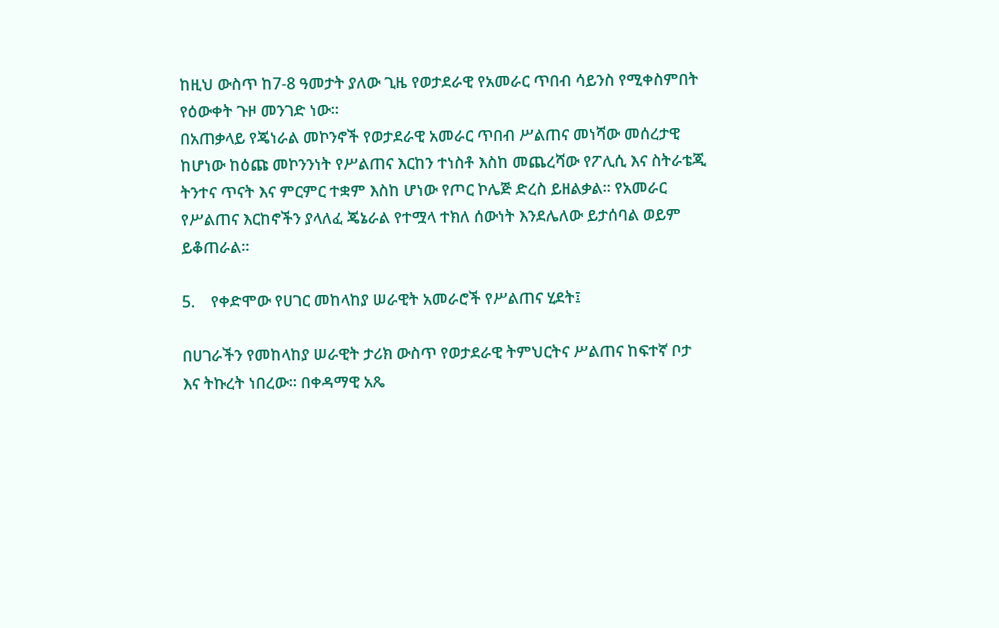ከዚህ ውስጥ ከ7-8 ዓመታት ያለው ጊዜ የወታደራዊ የአመራር ጥበብ ሳይንስ የሚቀስምበት የዕውቀት ጉዞ መንገድ ነው፡፡
በአጠቃላይ የጄነራል መኮንኖች የወታደራዊ አመራር ጥበብ ሥልጠና መነሻው መሰረታዊ ከሆነው ከዕጩ መኮንንነት የሥልጠና እርከን ተነስቶ እስከ መጨረሻው የፖሊሲ እና ስትራቴጂ ትንተና ጥናት እና ምርምር ተቋም እስከ ሆነው የጦር ኮሌጅ ድረስ ይዘልቃል፡፡ የአመራር የሥልጠና እርከኖችን ያላለፈ ጄኔራል የተሟላ ተክለ ሰውነት እንደሌለው ይታሰባል ወይም ይቆጠራል፡፡

5.    የቀድሞው የሀገር መከላከያ ሠራዊት አመራሮች የሥልጠና ሂደት፤

በሀገራችን የመከላከያ ሠራዊት ታሪክ ውስጥ የወታደራዊ ትምህርትና ሥልጠና ከፍተኛ ቦታ እና ትኩረት ነበረው፡፡ በቀዳማዊ አጼ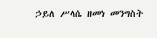ኃይለ ሥላሴ ዘመነ መንግስት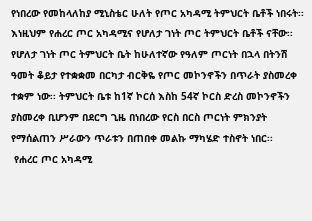የነበረው የመከላለከያ ሚኒስቴር ሁለት የጦር አካዳሚ ትምህርት ቤቶች ነበሩት፡፡ እነዚህም የሐረር ጦር አካዳሚና የሆለታ ገነት ጦር ትምህርት ቤቶች ናቸው፡፡ የሆለታ ገነት ጦር ትምህርት ቤት ከሁለተኛው የዓለም ጦርነት በኋላ በትንሽ ዓመት ቆይታ የተቋቋመ በርካታ ብርቅዬ የጦር መኮንኖችን በጥራት ያስመረቀ ተቋም ነው፡፡ ትምህርት ቤቱ ከ1ኛ ኮርሰ እስከ 54ኛ ኮርስ ድረስ መኮንኖችን ያስመረቀ ቢሆንም በደርግ ጊዜ በነበረው የርስ በርስ ጦርነት ምክንያት የማሰልጠን ሥራውን ጥራቱን በጠበቀ መልኩ ማካሄድ ተስኖት ነበር፡፡
 የሐረር ጦር አካዳሚ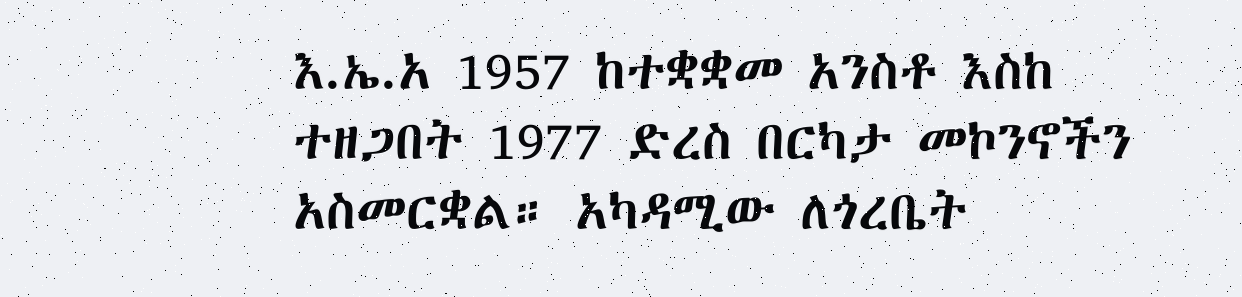እ.ኤ.አ 1957 ከተቋቋመ አንስቶ እስከ ተዘጋበት 1977 ድረስ በርካታ መኮንኖችን አስመርቋል። አካዳሚው ለጎረቤት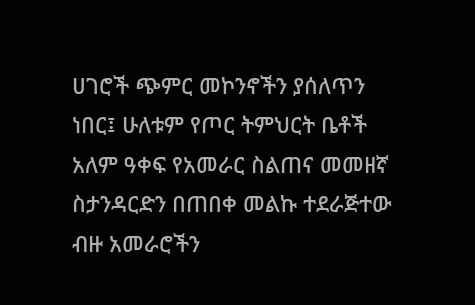ሀገሮች ጭምር መኮንኖችን ያሰለጥን ነበር፤ ሁለቱም የጦር ትምህርት ቤቶች አለም ዓቀፍ የአመራር ስልጠና መመዘኛ ስታንዳርድን በጠበቀ መልኩ ተደራጅተው ብዙ አመራሮችን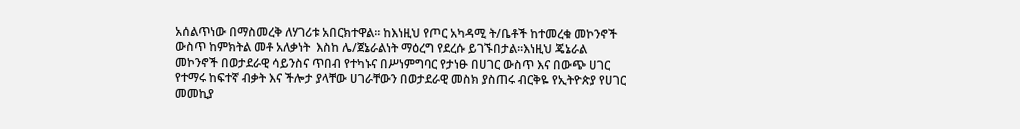አሰልጥነው በማስመረቅ ለሃገሪቱ አበርክተዋል፡፡ ከእነዚህ የጦር አካዳሚ ት/ቤቶች ከተመረቁ መኮንኖች ውስጥ ከምክትል መቶ አለቃነት  እስከ ሌ/ጀኔራልነት ማዕረግ የደረሱ ይገኙበታል፡፡እነዚህ ጄኔራል መኮንኖች በወታደራዊ ሳይንስና ጥበብ የተካኑና በሥነምግባር የታነፁ በሀገር ውስጥ እና በውጭ ሀገር የተማሩ ከፍተኛ ብቃት እና ችሎታ ያላቸው ሀገራቸውን በወታደራዊ መስክ ያስጠሩ ብርቅዬ የኢትዮጵያ የሀገር መመኪያ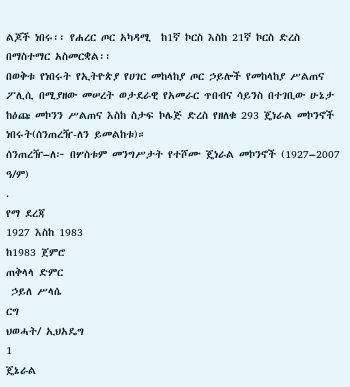ልጆች ነበሩ፡፡ የሐረር ጦር አካዳሚ  ከ1ኛ ኮርስ እስከ 21ኛ ኮርስ ድረስ በማስተማር አስመርቋል፡፡
በወቅቱ የነበሩት የኢትዮጵያ የሀገር መከላከያ ጦር ኃይሎች የመከላከያ ሥልጠና ፖሊሲ በሚያዘው መሠረት ወታደራዊ የአመራር ጥበብና ሳይንስ በተገቢው ሁኔታ ከዕጩ መኮንን ሥልጠና እስከ ስታፍ ኮሌጅ ድረስ የዘለቁ 293 ጄነራል መኮንኖች ነበሩት(ሰንጠረዥ-ለን ይመልከቱ)።
ሰንጠረዥ–ለ፦ በሦስቱም መንግሥታት የተሾሙ ጄነራል መኮንኖች (1927–2007 ዓ/ም)
.
የማ ደረጃ
1927 እስከ 1983
ከ1983 ጀምሮ
ጠቅላላ ድምር
 ኃይለ ሥላሴ
ርግ
ህወሓት/ ኢህአዴግ
1
ጄኔራል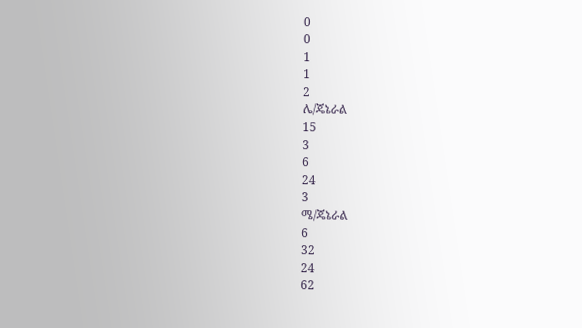0
0
1
1
2
ሌ/ጄኔራል
15
3
6
24
3
ሜ/ጄኔራል
6
32
24
62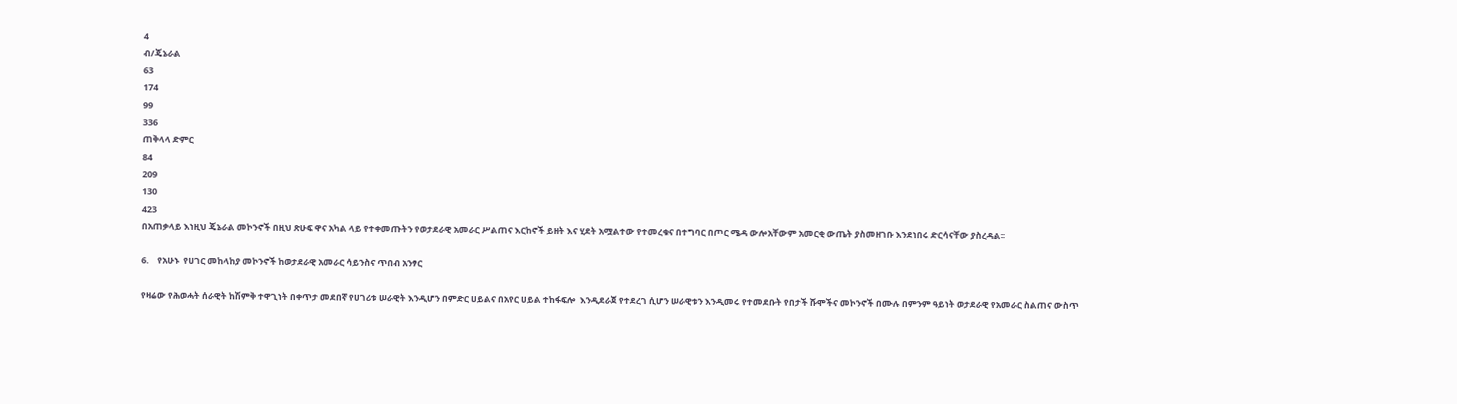4
ብ/ጄኔራል
63
174
99
336
ጠቅላላ ድምር
84
209
130
423
በአጠቃላይ እነዚህ ጄኔራል መኮንኖች በዚህ ጽሁፍ ዋና አካል ላይ የተቀመጡትን የወታደራዊ አመራር ሥልጠና እርከኖች ይዘት እና ሂደት አሟልተው የተመረቁና በተግባር በጦር ሜዳ ውሎአቸውም አመርቂ ውጤት ያስመዘገቡ እንደነበሩ ድርሳናቸው ያስረዳል፡፡

6.    የአሁኑ  የሀገር መከላከያ መኮንኖች ከወታደራዊ አመራር ሳይንስና ጥበብ አንፃር

የዛሬው የሕወሓት ሰራዊት ከሽምቅ ተዋጊነት በቀጥታ መደበኛ የሀገሪቱ ሠራዊት እንዲሆን በምድር ሀይልና በአየር ሀይል ተከፋፍሎ  እንዲደራጀ የተደረገ ሲሆን ሠራዊቱን እንዲመሩ የተመደቡት የበታች ሹሞችና መኮንኖች በሙሉ በምንም ዓይነት ወታደራዊ የአመራር ስልጠና ውስጥ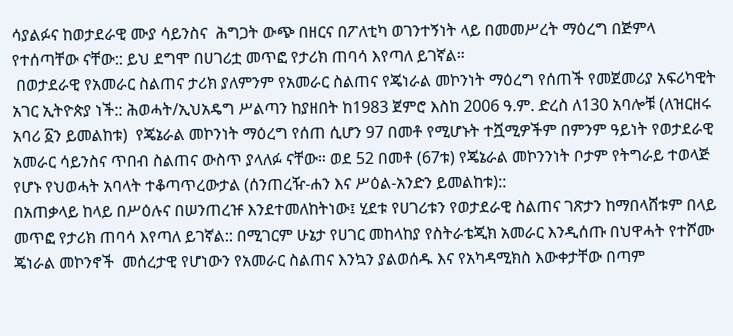ሳያልፉና ከወታደራዊ ሙያ ሳይንስና  ሕግጋት ውጭ በዘርና በፖለቲካ ወገንተኝነት ላይ በመመሥረት ማዕረግ በጅምላ የተሰጣቸው ናቸው:: ይህ ደግሞ በሀገሪቷ መጥፎ የታሪክ ጠባሳ እየጣለ ይገኛል።
 በወታደራዊ የአመራር ስልጠና ታሪክ ያለምንም የአመራር ስልጠና የጄነራል መኮንነት ማዕረግ የሰጠች የመጀመሪያ አፍሪካዊት አገር ኢትዮጵያ ነች:: ሕወሓት/ኢህአዴግ ሥልጣን ከያዘበት ከ1983 ጀምሮ እስከ 2006 ዓ.ም. ድረስ ለ130 አባሎቹ (ለዝርዘሩ አባሪ ፩ን ይመልከቱ)  የጄኔራል መኮንነት ማዕረግ የሰጠ ሲሆን 97 በመቶ የሚሆኑት ተሿሚዎችም በምንም ዓይነት የወታደራዊ አመራር ሳይንስና ጥበብ ስልጠና ውስጥ ያላለፉ ናቸው። ወደ 52 በመቶ (67ቱ) የጄኔራል መኮንንነት ቦታም የትግራይ ተወላጅ የሆኑ የህወሓት አባላት ተቆጣጥረውታል (ሰንጠረዥ-ሐን እና ሥዕል-አንድን ይመልከቱ)::
በአጠቃላይ ከላይ በሥዕሉና በሠንጠረዡ እንደተመለከትነው፤ ሂደቱ የሀገሪቱን የወታደራዊ ስልጠና ገጽታን ከማበላሸቱም በላይ መጥፎ የታሪክ ጠባሳ እየጣለ ይገኛል:: በሚገርም ሁኔታ የሀገር መከላከያ የስትራቴጂክ አመራር እንዲሰጡ በህዋሓት የተሾሙ ጄነራል መኮንኖች  መሰረታዊ የሆነውን የአመራር ስልጠና እንኳን ያልወሰዱ እና የአካዳሚክስ እውቀታቸው በጣም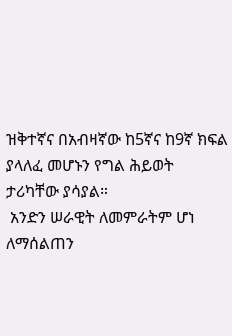ዝቅተኛና በአብዛኛው ከ5ኛና ከ9ኛ ክፍል ያላለፈ መሆኑን የግል ሕይወት ታሪካቸው ያሳያል።
 አንድን ሠራዊት ለመምራትም ሆነ ለማሰልጠን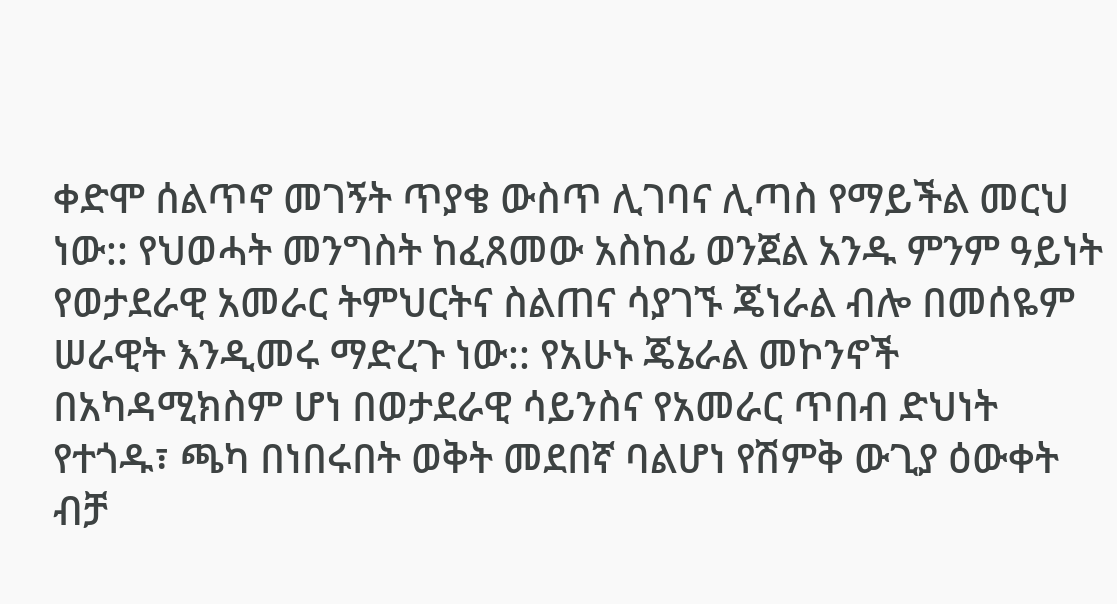ቀድሞ ሰልጥኖ መገኝት ጥያቄ ውስጥ ሊገባና ሊጣስ የማይችል መርህ ነው:: የህወሓት መንግስት ከፈጸመው አስከፊ ወንጀል አንዱ ምንም ዓይነት የወታደራዊ አመራር ትምህርትና ስልጠና ሳያገኙ ጄነራል ብሎ በመሰዬም ሠራዊት እንዲመሩ ማድረጉ ነው:: የአሁኑ ጄኔራል መኮንኖች በአካዳሚክስም ሆነ በወታደራዊ ሳይንስና የአመራር ጥበብ ድህነት የተጎዱ፣ ጫካ በነበሩበት ወቅት መደበኛ ባልሆነ የሽምቅ ውጊያ ዕውቀት ብቻ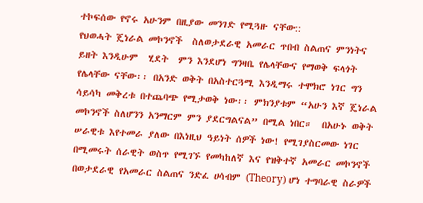ተኮፍሰው የኖሩ አሁንም በዚያው መንገድ የሚጓዙ ናቸው::
የህወሓት ጄነራል መኮንኖች  ስለወታደራዊ አመራር ጥበብ ስልጠና ምንነትና ይዘት እንዲሁም  ሂደት  ምን እንደሆነ ግንዛቤ የሌላቸውና የማወቅ ፍላጎት የሌላቸው ናቸው፡፡ በአንድ ወቅት በአስተርጓሚ እንዲማሩ ተሞክሮ ነገር ግን ሳይሳካ መቅረቱ በተጨባጭ የሚታወቅ ነው፡፡ ምክንያቱም “አሁን እኛ ጄነራል መኮንኖች ስለሆንን አንማርም ምን ያደርግልናል” በሚል ነበር።  በአሁኑ ወቅት ሠራዊቱ እየተመራ ያለው በእነዚህ ዓይነት ሰዎች ነው! የሚገያስርመው ነገር በሚመሩት ሰራዊት ወስጥ የሚገኙ የመካከለኛ እና የዝቅተኛ አመራር መኮንኖች በወታደራዊ የአመራር ስልጠና ንድፈ ሀሳብም (Theory) ሆነ ተግባራዊ ስራዎች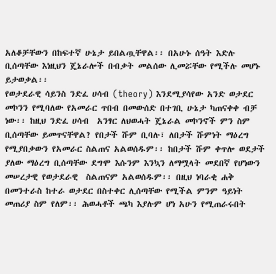አለቆቻቸውን በከፍተኛ ሁኔታ ይበልጧቸዋል፡፡ በአሁኑ ሰዓት እድሉ ቢሰጣቸው እነዚህን ጄኔራሎች በብቃት መልሰው ሊመሯቸው የሚችሉ መሆኑ ይታወቃል፡፡
የወታደራዊ ሳይንስ ንድፈ ሀሳብ (theory) እንደሚያሳየው አንድ ወታደር መኮንን የሚባለው የአመራር ጥበብ በመውሰድ በተገቢ ሁኔታ ካጠናቀቀ ብቻ ነው፡፡ ከዚህ ንድፈ ሀሳብ  አንፃር ለህወሓት ጄኔራል መኮንኖች ምን ስም ቢሰጣቸው ይመጥናቸዋል? የበታች ሹም ቢባሉ፣ ለበታች ሹምነት ማዕረግ የሚያበቃውን የአመራር ስልጠና አልወሰዱም፡፡ ከበታች ሹም ቀጥሎ ወደታች ያለው ማዕረግ ቢሰጣቸው ደግሞ እሱንም እንኳን ለማሟላት መደበኛ የሆነውን መሠረታዊ የወታደራዊ  ስልጠናም አልወሰዱም፡፡ በዚህ ነባራቂ ሐቅ በመንተራስ ከተራ ወታደር በስተቀር ሊሰጣቸው የሚችል ምንም ዓይነት መጠሪያ ስም የለም፡፡ ሕወሓቶች ጫካ እያሉም ሆነ አሁን የሚጠራሩበት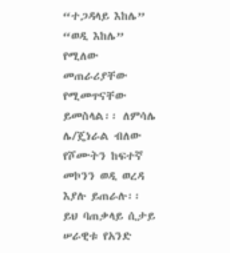“ተጋዳላይ እከሌ” “ወዲ እከሌ” የሚለው መጠራሪያቸው የሚመጥናቸው ይመስላል፡፡ ለምሳሌ ሌ/ጄነራል ብለው የሾሙትን ከፍተኛ መኮንን ወዲ ወረዳ እያሉ ይጠራሉ፡፡ ይህ ባጠቃላይ ሲታይ ሠራዊቱ የአንድ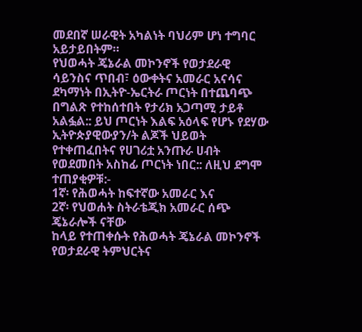መደበኛ ሠራዊት አካልነት ባህሪም ሆነ ተግባር አይታይበትም።
የህወሓት ጄኔራል መኮንኖች የወታደራዊ ሳይንስና ጥበብ፣ ዕውቀትና አመራር አናሳና ደካማነት በኢትዮ-ኤርትራ ጦርነት በተጨባጭ በግልጽ የተከሰተበት የታሪክ አጋጣሚ ታይቶ አልፏል:: ይህ ጦርነት እልፍ አዕላፍ የሆኑ የደሃው ኢትዮጵያዊውያን/ት ልጆች ህይወት የተቀጠፈበትና የሀገሪቷ አንጡራ ሀብት የወደመበት አስከፊ ጦርነት ነበር:: ለዚህ ደግሞ ተጠያቂዎቹ:-
1ኛ፡ የሕወሓት ከፍተኛው አመራር እና
2ኛ፡ የህወሐት ስትራቴጂክ አመራር ሰጭ ጄኔራሎች ናቸው
ከላይ የተጠቀሱት የሕወሓት ጄኔራል መኮንኖች  የወታደራዊ ትምህርትና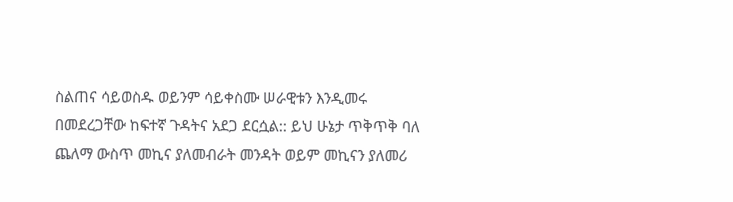ስልጠና ሳይወስዱ ወይንም ሳይቀስሙ ሠራዊቱን እንዲመሩ በመደረጋቸው ከፍተኛ ጉዳትና አደጋ ደርሷል:: ይህ ሁኔታ ጥቅጥቅ ባለ ጨለማ ውስጥ መኪና ያለመብራት መንዳት ወይም መኪናን ያለመሪ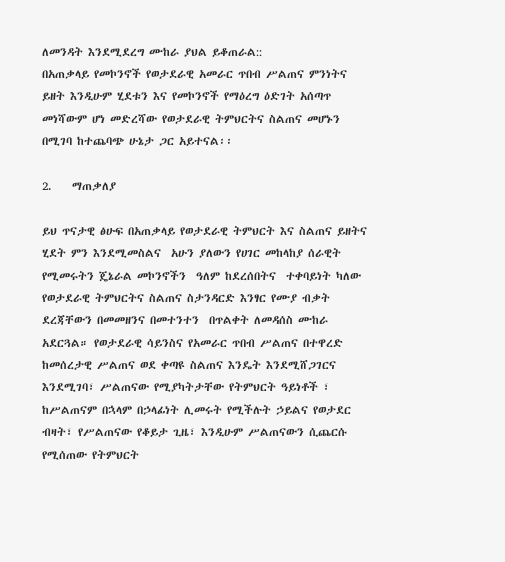ለመንዳት እንደሚደረግ ሙከራ ያህል ይቆጠራል::
በአጠቃላይ የመኮንኖች የወታደራዊ አመራር ጥበብ ሥልጠና ምንነትና ይዘት እንዲሁም ሂደቱን እና የመኮንኖች የማዕረግ ዕድገት አሰጣጥ መነሻውም ሆነ መድረሻው የወታደራዊ ትምህርትና ስልጠና መሆኑን በሚገባ ከተጨባጭ ሁኔታ ጋር አይተናል፡፡

2.    ማጠቃለያ

ይህ ጥናታዊ ፅሁፍ በአጠቃላይ የወታደራዊ ትምህርት እና ስልጠና ይዘትና ሂደት ምን እንደሚመስልና  አሁን ያለውን የሀገር መከላከያ ሰራዊት የሚመሩትን ጄኔራል መኮንኖችን  ዓለም ከደረሰበትና  ተቀባይነት ካለው የወታደራዊ ትምህርትና ስልጠና ስታንዳርድ እንፃር የሙያ ብቃት ደረጃቸውን በመመዘንና በመተንተን  በጥልቀት ለመዳሰስ ሙከራ አደርጓል። የወታደራዊ ሳይንስና የአመራር ጥበብ ሥልጠና በተዋረድ ከመሰረታዊ ሥልጠና ወደ ቀጣዩ ስልጠና እንዴት እንደሚሸጋገርና እንደሚገባ፣ ሥልጠናው የሚያካትታቸው የትምህርት ዓይነቶች ፣ ከሥልጠናም በኋላም በኃላፊነት ሊመሩት የሚችሉት ኃይልና የወታደር ብዛት፣ የሥልጠናው የቆይታ ጊዜ፣ እንዲሁም ሥልጠናውን ሲጨርሱ የሚሰጠው የትምህርት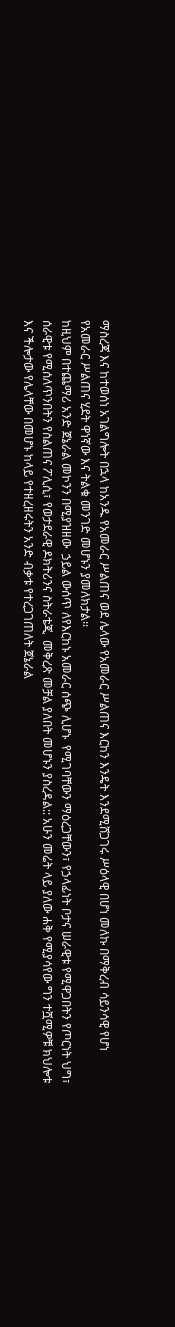ማስረጃ እና ከተወሰነ አገልግሎት በኋላ ከአንዱ የአመራር ሥልጠና ወደ ሌላው የአመራር ሥልጠና እርከን እንዴት እንደሚሸጋገሩ ሥዕላዊ በሆነ መለኩ በማቅረብ ሳይንሳዊ የሆነ የአመራር ሥልጠና ሂደት ዋነኛው እና ትልቁ መንገድ መሆኑን ያመለክታል፡፡
ከዚህም በተጨማሪ አንድ ጀኔራል መኮንን በሚያዝዘው  ኃይል ውሰጥ ለየእርከኑ አመራር ሰጭ ሊሆኑ  የሚገባቸውን ማዕረጋቸውን፣ የኃላፊነት ቦታና ሠራዊቱ የሚዋጋበትን የጦርነት ህግ፣ ሰራዊቱ የሚሰለጥንበትን የስልጠና ፖሊሲ፣ የወታደራዊ ዶክትሪንና ስትራቴጂ  መቅረጽ መቻል ያለበት መሆኑን ያስረዳል:: አሁን መሬት ላይ ያለው ሐቅ የሚያሳየው ግን ተሿሚዎቹ ክህሎቱ እና ችሎታው የሌላቸው በመሆኑ ከላይ የተዘረዘሩትን አንድ ብቃቱ የተረጋገጠለት ጀኔራል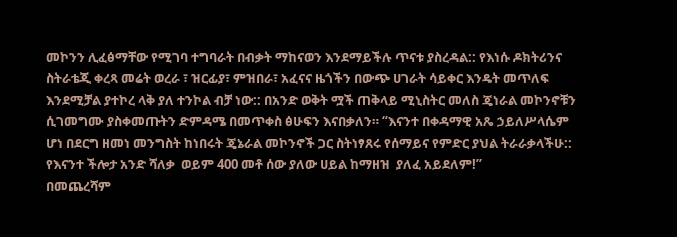መኮንን ሊፈፅማቸው የሚገባ ተግባራት በብቃት ማከናወን እንደማይችሉ ጥናቱ ያስረዳል:: የእነሱ ዶክትሪንና ስትራቴጂ ቀረጻ መሬት ወረራ ፣ ዝርፊያ፣ ምዝበራ፣ አፈናና ዜጎችን በውጭ ሀገራት ሳይቀር እንዴት መጥለፍ እንደሚቻል ያተኮረ ላቅ ያለ ተንኮል ብቻ ነው:: በአንድ ወቅት ሟች ጠቅላይ ሚኒስትር መለስ ጄነራል መኮንኖቹን ሲገመግሙ ያስቀመጡትን ድምዳሜ በመጥቀስ ፅሁፍን እናበቃለን። “እናንተ በቀዳማዊ አጼ ኃይለሥላሴም ሆነ በደርግ ዘመነ መንግስት ከነበሩት ጄኔራል መኮንኖች ጋር ስትነፃጸሩ የሰማይና የምድር ያህል ትራራቃላችሁ:: የእናንተ ችሎታ አንድ ሻለቃ  ወይም 400 መቶ ሰው ያለው ሀይል ከማዘዝ  ያለፈ አይደለም!’’
በመጨረሻም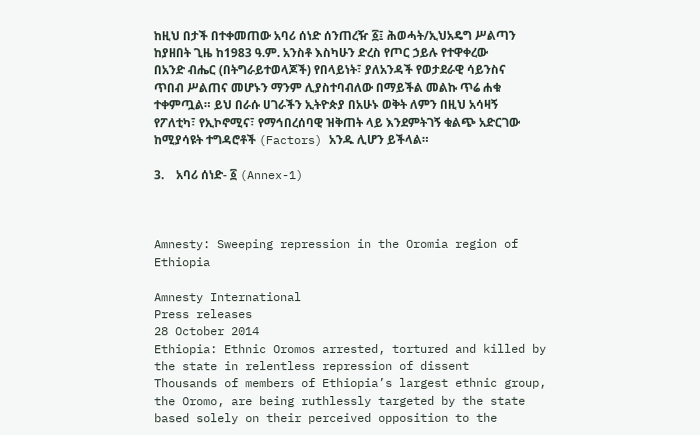ከዚህ በታች በተቀመጠው አባሪ ሰነድ ሰንጠረዥ ፩፤ ሕወሓት/ኢህአዴግ ሥልጣን ከያዘበት ጊዜ ከ1983 ዓ.ም. አንስቶ እስካሁን ድረስ የጦር ኃይሉ የተዋቀረው በአንድ ብሔር (በትግራይተወላጆች) የበላይነት፣ ያለአንዳች የወታደራዊ ሳይንስና ጥበብ ሥልጠና መሆኑን ማንም ሊያስተባብለው በማይችል መልኩ ጥሬ ሐቁ ተቀምጧል። ይህ በራሱ ሀገራችን ኢትዮጵያ በአሁኑ ወቅት ለምን በዚህ አሳዛኝ የፖለቲካ፣ የኢኮኖሚና፣ የማኅበረሰባዊ ዝቅጠት ላይ እንደምትገኝ ቁልጭ አድርገው ከሚያሳዩት ተግዳሮቶች (Factors) አንዱ ሊሆን ይችላል።

3.    አባሪ ሰነድ- ፩ (Annex-1)



Amnesty: Sweeping repression in the Oromia region of Ethiopia

Amnesty International
Press releases
28 October 2014
Ethiopia: Ethnic Oromos arrested, tortured and killed by the state in relentless repression of dissent
Thousands of members of Ethiopia’s largest ethnic group, the Oromo, are being ruthlessly targeted by the state based solely on their perceived opposition to the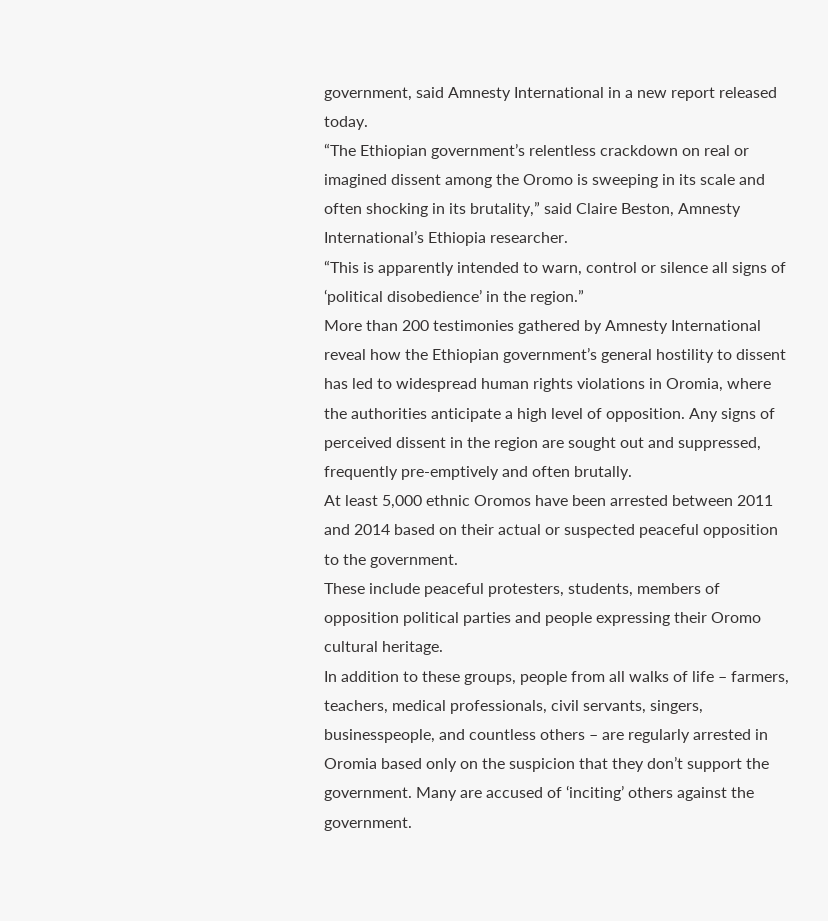government, said Amnesty International in a new report released today.
“The Ethiopian government’s relentless crackdown on real or imagined dissent among the Oromo is sweeping in its scale and often shocking in its brutality,” said Claire Beston, Amnesty International’s Ethiopia researcher.
“This is apparently intended to warn, control or silence all signs of ‘political disobedience’ in the region.”
More than 200 testimonies gathered by Amnesty International reveal how the Ethiopian government’s general hostility to dissent has led to widespread human rights violations in Oromia, where the authorities anticipate a high level of opposition. Any signs of perceived dissent in the region are sought out and suppressed, frequently pre-emptively and often brutally.
At least 5,000 ethnic Oromos have been arrested between 2011 and 2014 based on their actual or suspected peaceful opposition to the government.
These include peaceful protesters, students, members of opposition political parties and people expressing their Oromo cultural heritage.
In addition to these groups, people from all walks of life – farmers, teachers, medical professionals, civil servants, singers, businesspeople, and countless others – are regularly arrested in Oromia based only on the suspicion that they don’t support the government. Many are accused of ‘inciting’ others against the government.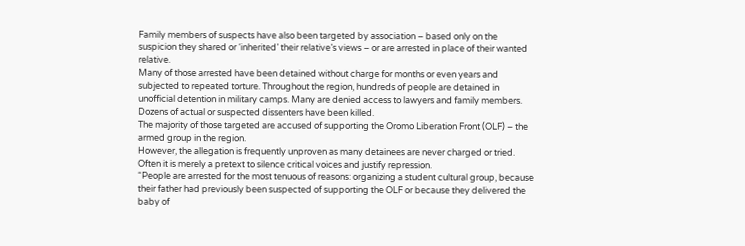Family members of suspects have also been targeted by association – based only on the suspicion they shared or ‘inherited’ their relative’s views – or are arrested in place of their wanted relative.
Many of those arrested have been detained without charge for months or even years and subjected to repeated torture. Throughout the region, hundreds of people are detained in unofficial detention in military camps. Many are denied access to lawyers and family members.
Dozens of actual or suspected dissenters have been killed.
The majority of those targeted are accused of supporting the Oromo Liberation Front (OLF) – the armed group in the region.
However, the allegation is frequently unproven as many detainees are never charged or tried. Often it is merely a pretext to silence critical voices and justify repression.
“People are arrested for the most tenuous of reasons: organizing a student cultural group, because their father had previously been suspected of supporting the OLF or because they delivered the baby of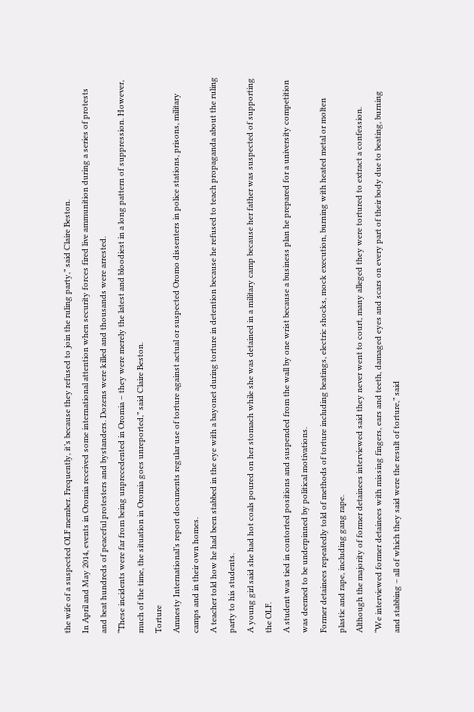the wife of a suspected OLF member. Frequently, it’s because they refused to join the ruling party,” said Claire Beston.
In April and May 2014, events in Oromia received some international attention when security forces fired live ammunition during a series of protests and beat hundreds of peaceful protesters and bystanders. Dozens were killed and thousands were arrested.
“These incidents were far from being unprecedented in Oromia – they were merely the latest and bloodiest in a long pattern of suppression. However, much of the time, the situation in Oromia goes unreported,” said Claire Beston.
Torture
Amnesty International’s report documents regular use of torture against actual or suspected Oromo dissenters in police stations, prisons, military camps and in their own homes.
A teacher told how he had been stabbed in the eye with a bayonet during torture in detention because he refused to teach propaganda about the ruling party to his students.
A young girl said she had hot coals poured on her stomach while she was detained in a military camp because her father was suspected of supporting the OLF.
A student was tied in contorted positions and suspended from the wall by one wrist because a business plan he prepared for a university competition was deemed to be underpinned by political motivations.
Former detainees repeatedly told of methods of torture including beatings, electric shocks, mock execution, burning with heated metal or molten plastic and rape, including gang rape.
Although the majority of former detainees interviewed said they never went to court, many alleged they were tortured to extract a confession.
“We interviewed former detainees with missing fingers, ears and teeth, damaged eyes and scars on every part of their body due to beating, burning and stabbing – all of which they said were the result of torture,” said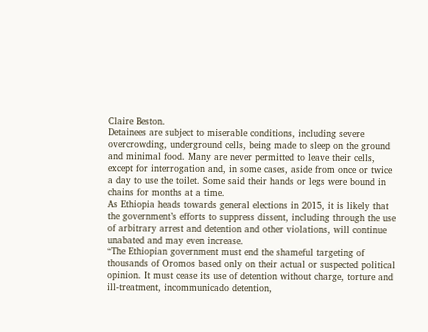Claire Beston.
Detainees are subject to miserable conditions, including severe overcrowding, underground cells, being made to sleep on the ground and minimal food. Many are never permitted to leave their cells, except for interrogation and, in some cases, aside from once or twice a day to use the toilet. Some said their hands or legs were bound in chains for months at a time.
As Ethiopia heads towards general elections in 2015, it is likely that the government’s efforts to suppress dissent, including through the use of arbitrary arrest and detention and other violations, will continue unabated and may even increase.
“The Ethiopian government must end the shameful targeting of thousands of Oromos based only on their actual or suspected political opinion. It must cease its use of detention without charge, torture and ill-treatment, incommunicado detention,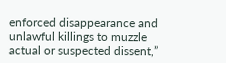enforced disappearance and unlawful killings to muzzle actual or suspected dissent,”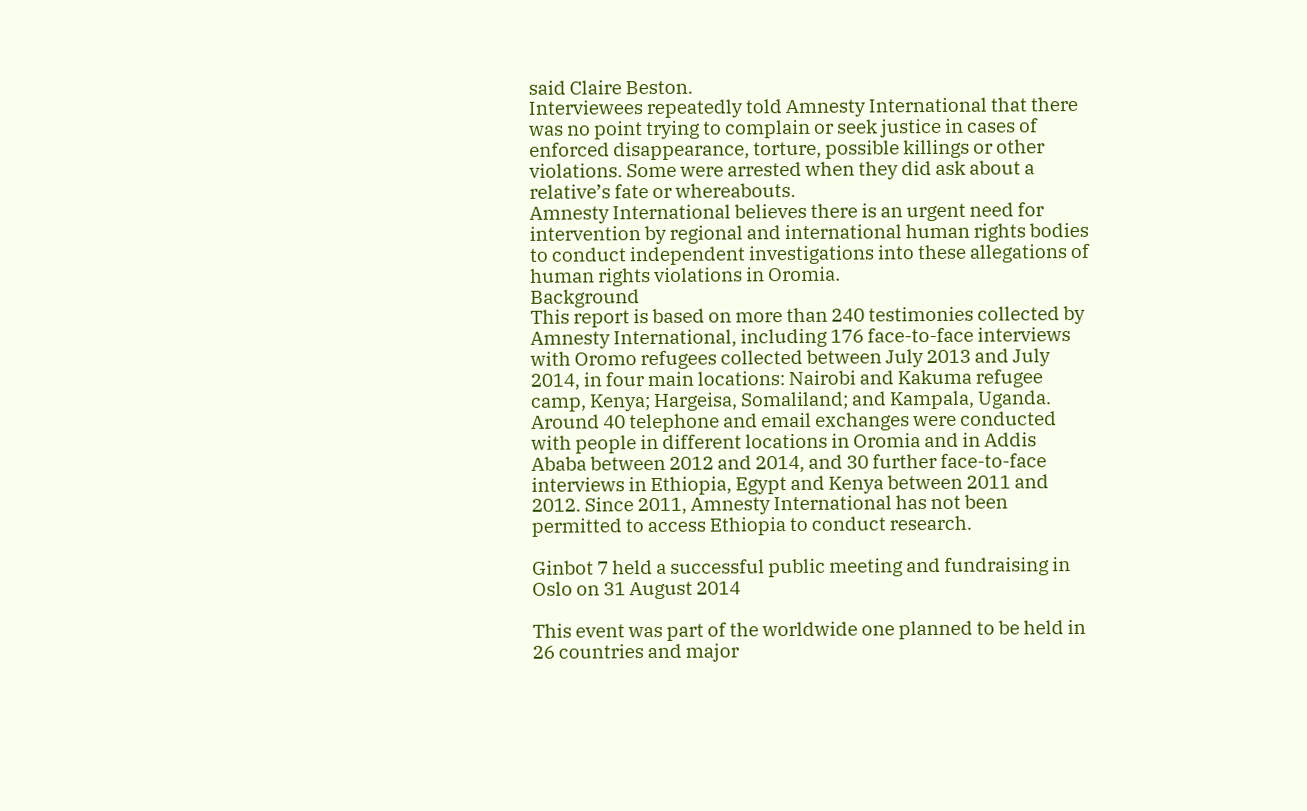said Claire Beston.
Interviewees repeatedly told Amnesty International that there was no point trying to complain or seek justice in cases of enforced disappearance, torture, possible killings or other violations. Some were arrested when they did ask about a relative’s fate or whereabouts.
Amnesty International believes there is an urgent need for intervention by regional and international human rights bodies to conduct independent investigations into these allegations of human rights violations in Oromia.
Background
This report is based on more than 240 testimonies collected by Amnesty International, including 176 face-to-face interviews with Oromo refugees collected between July 2013 and July 2014, in four main locations: Nairobi and Kakuma refugee camp, Kenya; Hargeisa, Somaliland; and Kampala, Uganda. Around 40 telephone and email exchanges were conducted with people in different locations in Oromia and in Addis Ababa between 2012 and 2014, and 30 further face-to-face interviews in Ethiopia, Egypt and Kenya between 2011 and 2012. Since 2011, Amnesty International has not been permitted to access Ethiopia to conduct research.

Ginbot 7 held a successful public meeting and fundraising in Oslo on 31 August 2014

This event was part of the worldwide one planned to be held in 26 countries and major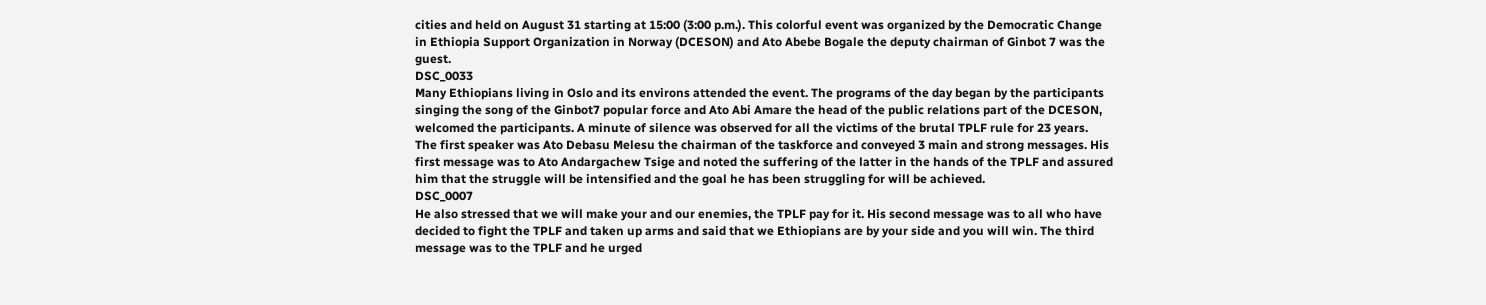cities and held on August 31 starting at 15:00 (3:00 p.m.). This colorful event was organized by the Democratic Change in Ethiopia Support Organization in Norway (DCESON) and Ato Abebe Bogale the deputy chairman of Ginbot 7 was the guest.
DSC_0033
Many Ethiopians living in Oslo and its environs attended the event. The programs of the day began by the participants singing the song of the Ginbot7 popular force and Ato Abi Amare the head of the public relations part of the DCESON, welcomed the participants. A minute of silence was observed for all the victims of the brutal TPLF rule for 23 years.
The first speaker was Ato Debasu Melesu the chairman of the taskforce and conveyed 3 main and strong messages. His first message was to Ato Andargachew Tsige and noted the suffering of the latter in the hands of the TPLF and assured him that the struggle will be intensified and the goal he has been struggling for will be achieved.
DSC_0007
He also stressed that we will make your and our enemies, the TPLF pay for it. His second message was to all who have decided to fight the TPLF and taken up arms and said that we Ethiopians are by your side and you will win. The third message was to the TPLF and he urged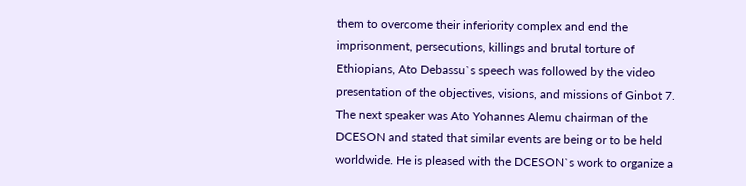them to overcome their inferiority complex and end the imprisonment, persecutions, killings and brutal torture of Ethiopians, Ato Debassu`s speech was followed by the video presentation of the objectives, visions, and missions of Ginbot 7.
The next speaker was Ato Yohannes Alemu chairman of the DCESON and stated that similar events are being or to be held worldwide. He is pleased with the DCESON`s work to organize a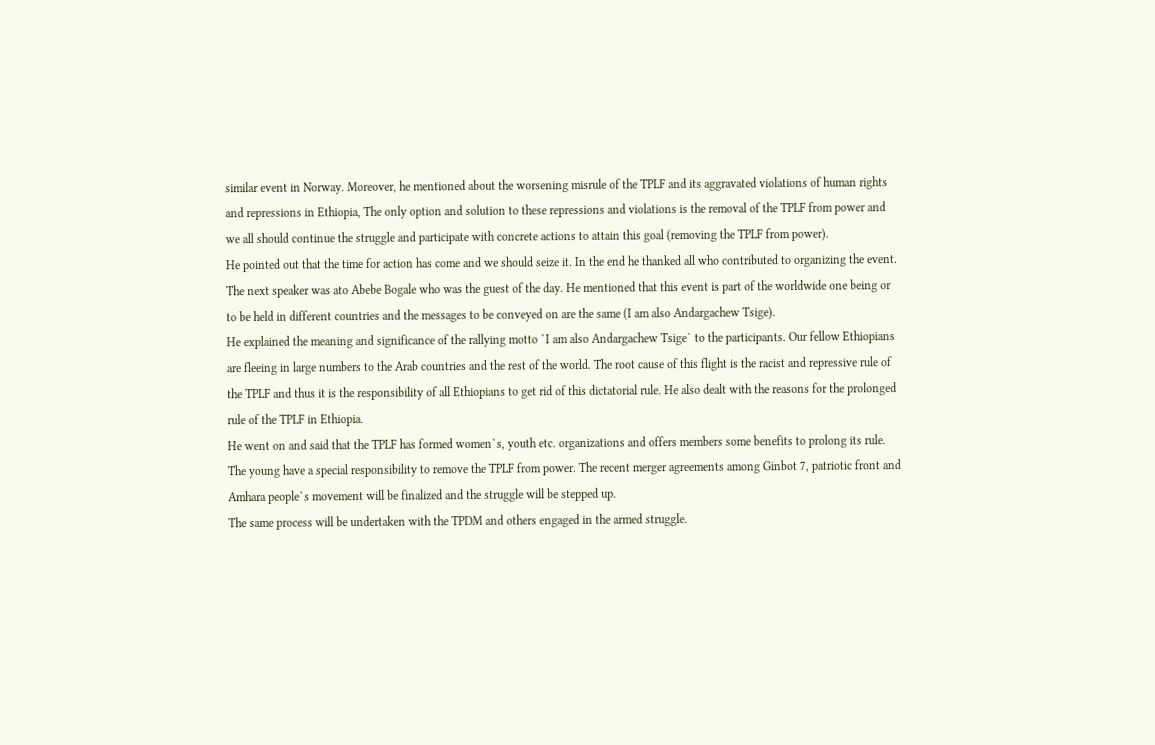similar event in Norway. Moreover, he mentioned about the worsening misrule of the TPLF and its aggravated violations of human rights and repressions in Ethiopia, The only option and solution to these repressions and violations is the removal of the TPLF from power and we all should continue the struggle and participate with concrete actions to attain this goal (removing the TPLF from power).
He pointed out that the time for action has come and we should seize it. In the end he thanked all who contributed to organizing the event. The next speaker was ato Abebe Bogale who was the guest of the day. He mentioned that this event is part of the worldwide one being or to be held in different countries and the messages to be conveyed on are the same (I am also Andargachew Tsige).
He explained the meaning and significance of the rallying motto `I am also Andargachew Tsige` to the participants. Our fellow Ethiopians are fleeing in large numbers to the Arab countries and the rest of the world. The root cause of this flight is the racist and repressive rule of the TPLF and thus it is the responsibility of all Ethiopians to get rid of this dictatorial rule. He also dealt with the reasons for the prolonged rule of the TPLF in Ethiopia.
He went on and said that the TPLF has formed women`s, youth etc. organizations and offers members some benefits to prolong its rule. The young have a special responsibility to remove the TPLF from power. The recent merger agreements among Ginbot 7, patriotic front and Amhara people`s movement will be finalized and the struggle will be stepped up.
The same process will be undertaken with the TPDM and others engaged in the armed struggle.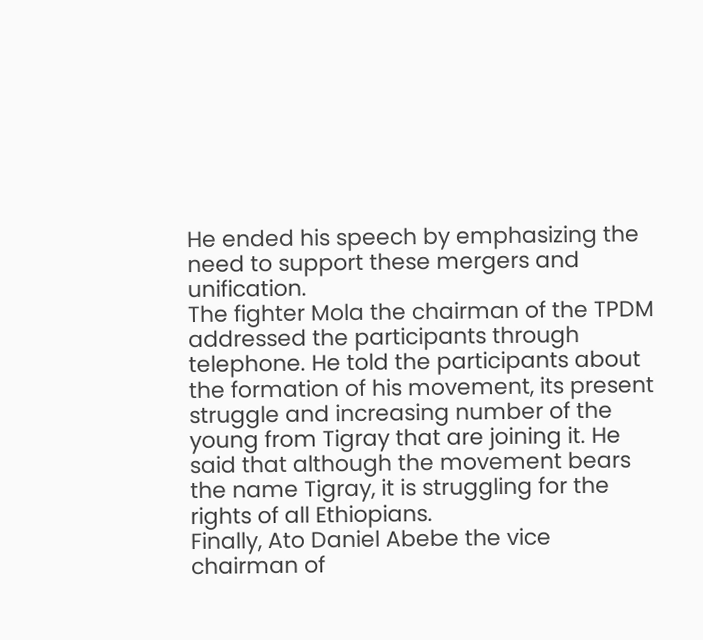He ended his speech by emphasizing the need to support these mergers and unification.
The fighter Mola the chairman of the TPDM addressed the participants through telephone. He told the participants about the formation of his movement, its present struggle and increasing number of the young from Tigray that are joining it. He said that although the movement bears the name Tigray, it is struggling for the rights of all Ethiopians.
Finally, Ato Daniel Abebe the vice chairman of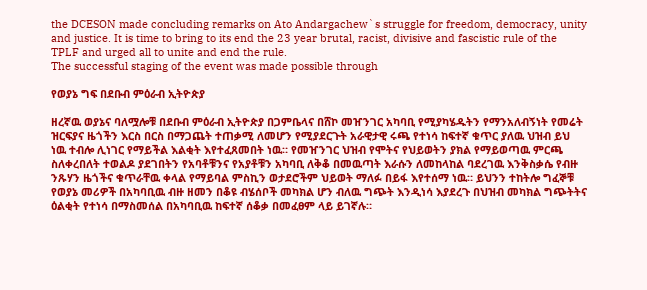the DCESON made concluding remarks on Ato Andargachew`s struggle for freedom, democracy, unity and justice. It is time to bring to its end the 23 year brutal, racist, divisive and fascistic rule of the TPLF and urged all to unite and end the rule.
The successful staging of the event was made possible through

የወያኔ ግፍ በደቡብ ምዕራብ ኢትዮጵያ

ዘረኛዉ ወያኔና ባለሟሎቹ በደቡብ ምዕራብ ኢትዮጵያ በጋምቤላና በሸኮ መዠንገር አካባቢ የሚያካሄዱትን የማንአለብኝነት የመሬት ዝርፍያና ዜጎችን እርስ በርስ በማጋጨት ተጠቃሚ ለመሆን የሚያደርጉት አራዊታዊ ሩጫ የተነሳ ከፍተኛ ቁጥር ያለዉ ህዝብ ይህ ነዉ ተብሎ ሊነገር የማይችል እልቂት እየተፈጸመበት ነዉ። የመዠንገር ህዝብ የሞትና የህይወትን ያክል የማይወጣዉ ምርጫ ስለቀረበለት ተወልዶ ያደገበትን የአባቶቹንና የአያቶቹን አካባቢ ለቅቆ በመዉጣት እራሱን ለመከላከል ባደረገዉ እንቅስቃሴ የብዙ ንጹሃን ዜጎችና ቁጥራቸዉ ቀላል የማይባል ምስኪን ወታደሮችም ህይወት ማለፉ በይፋ እየተሰማ ነዉ። ይህንን ተከትሎ ግፈኞቹ የወያኔ መሪዎች በአካባቢዉ ብዙ ዘመን በቆዩ ብሄሰቦች መካክል ሆን ብለዉ ግጭት እንዲነሳ እያደረጉ በህዝብ መካክል ግጭትትና ዕልቂት የተነሳ በማስመሰል በአካባቢዉ ከፍተኛ ሰቆቃ በመፈፀም ላይ ይገኛሉ።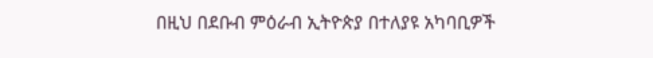በዚህ በደቡብ ምዕራብ ኢትዮጵያ በተለያዩ አካባቢዎች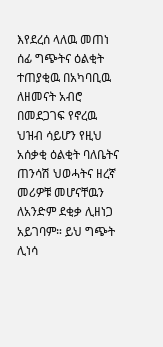እየደረሰ ላለዉ መጠነ ሰፊ ግጭትና ዕልቂት ተጠያቂዉ በአካባቢዉ ለዘመናት አብሮ በመደጋገፍ የኖረዉ ህዝብ ሳይሆን የዚህ አሰቃቂ ዕልቂት ባለቤትና ጠንሳሽ ህወሓትና ዘረኛ መሪዎቹ መሆናቸዉን ለአንድም ደቂቃ ሊዘነጋ አይገባም። ይህ ግጭት ሊነሳ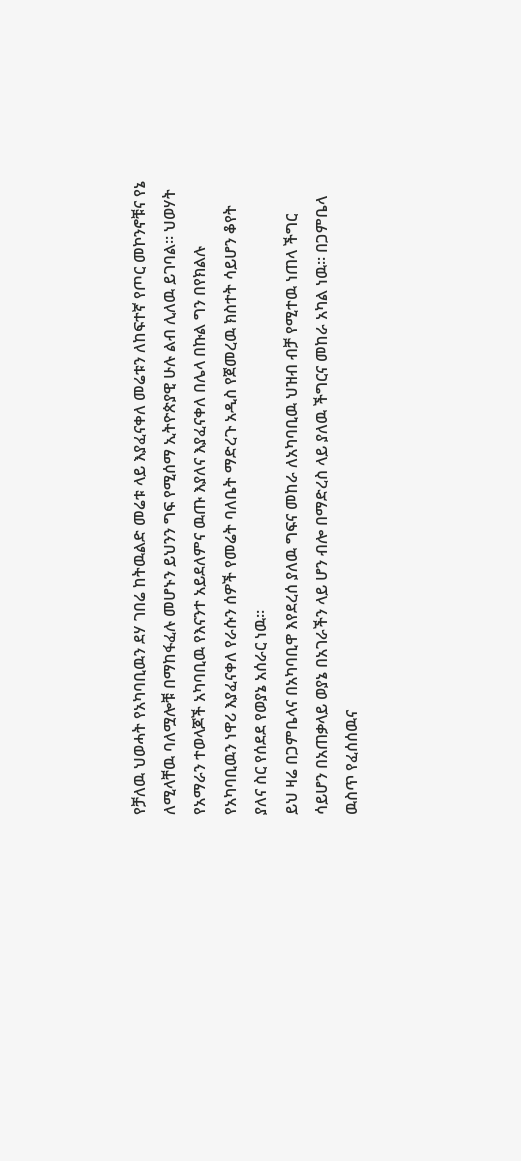የቻለዉ ህወሓት የአካባቢዉን ደሃ ገበሬ ከትዉልድ መሬቱ ላይ እያፈናቀለ መሬቱን ለከፍተኛ የጦር መኮንኖቹና የኔ ለሚላቸዉ ባለሟሎቹ በማከፋፈሉ መሆኑን ይህንን ግፍ የሚሰማ ኢትዮጵያዊ ሁሉ ልብ ሊለዉ ይገባል። ህወሃት የአማራን ተወላጆች አካባቢዉ የእናንተ አይደለምና ዉጡ እያለና እያፈናቀለ በሌላ በኩል ግን በየክልሉ የአካባቢዉን ነዋሪ እያፈናቀለ የራሱን ሰዎች የመሬት ባለቤት ማድረጉ አዲስ የጀመረዉ ክስተት ሳይሆን ቆየት ያለና ስር የሰደደ የወያኔ አሰራር ነዉ።
ይህ ዛሬ በጋምቤላና በአካባቢዋ እየደረሰ ያለዉ ግፍና መከራ ለአካባቢዉ ህዝብ ብቻ የሚተዉ ነጠላ ችግር ሳይሆን በአጠቃላይ ወያኔ በአገራችን ላይ ሆን ብሎ በማድረስ ላይ ያለዉ ችግርና መከራ አካል ነዉ። በጋምቤላ ዉስጥ የፈሰሰዉና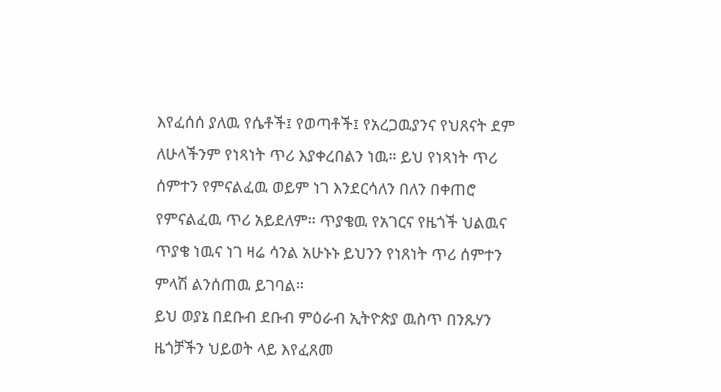እየፈሰሰ ያለዉ የሴቶች፤ የወጣቶች፤ የአረጋዉያንና የህጸናት ደም ለሁላችንም የነጻነት ጥሪ እያቀረበልን ነዉ። ይህ የነጻነት ጥሪ ሰምተን የምናልፈዉ ወይም ነገ እንደርሳለን በለን በቀጠሮ የምናልፈዉ ጥሪ አይደለም። ጥያቄዉ የአገርና የዜጎች ህልዉና ጥያቄ ነዉና ነገ ዛሬ ሳንል አሁኑኑ ይህንን የነጸነት ጥሪ ሰምተን ምላሽ ልንሰጠዉ ይገባል።
ይህ ወያኔ በደቡብ ደቡብ ምዕራብ ኢትዮጵያ ዉስጥ በንጹሃን ዜጎቻችን ህይወት ላይ እየፈጸመ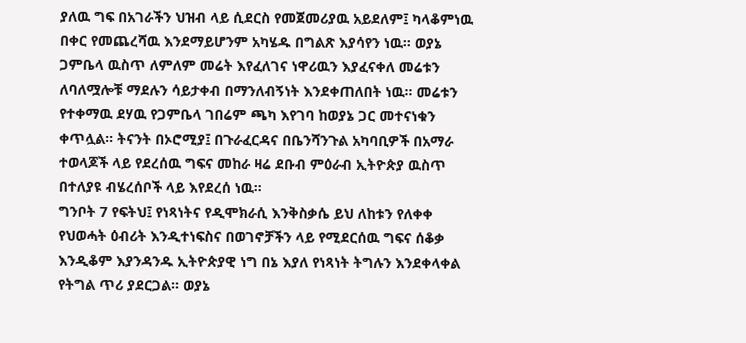ያለዉ ግፍ በአገራችን ህዝብ ላይ ሲደርስ የመጀመሪያዉ አይደለም፤ ካላቆምነዉ በቀር የመጨረሻዉ እንደማይሆንም አካሄዱ በግልጽ እያሳየን ነዉ። ወያኔ ጋምቤላ ዉስጥ ለምለም መሬት እየፈለገና ነዋሪዉን እያፈናቀለ መሬቱን ለባለሟሎቹ ማደሉን ሳይታቀብ በማንለብኝነት እንደቀጠለበት ነዉ። መሬቱን የተቀማዉ ደሃዉ የጋምቤላ ገበሬም ጫካ እየገባ ከወያኔ ጋር መተናነቁን ቀጥሏል። ትናንት በኦሮሚያ፤ በጉራፈርዳና በቤንሻንጉል አካባቢዎች በአማራ ተወላጆች ላይ የደረሰዉ ግፍና መከራ ዛሬ ደቡብ ምዕራብ ኢትዮጵያ ዉስጥ በተለያዩ ብሄረሰቦች ላይ እየደረሰ ነዉ።
ግንቦት 7 የፍትህ፤ የነጻነትና የዲሞክራሲ እንቅስቃሴ ይህ ለከቱን የለቀቀ የህወሓት ዕብሪት እንዲተነፍስና በወገኖቻችን ላይ የሚደርሰዉ ግፍና ሰቆቃ እንዲቆም እያንዳንዱ ኢትዮጵያዊ ነግ በኔ እያለ የነጻነት ትግሉን እንደቀላቀል የትግል ጥሪ ያደርጋል። ወያኔ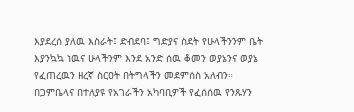እያደረሰ ያለዉ እስራት፤ ድብደባ፤ ግድያና ስደት የሁላችንንም ቤት እያንኳኳ ነዉና ሁላችንም እንደ አንድ ሰዉ ቆመን ወያኔንና ወያኔ የፈጠረዉን ዘረኛ ስርዐት በትግላችን መደምሰስ አለብን። በጋምቤላና በተለያዩ የአገራችን አካባቢዎች የፈሰሰዉ የንጹሃን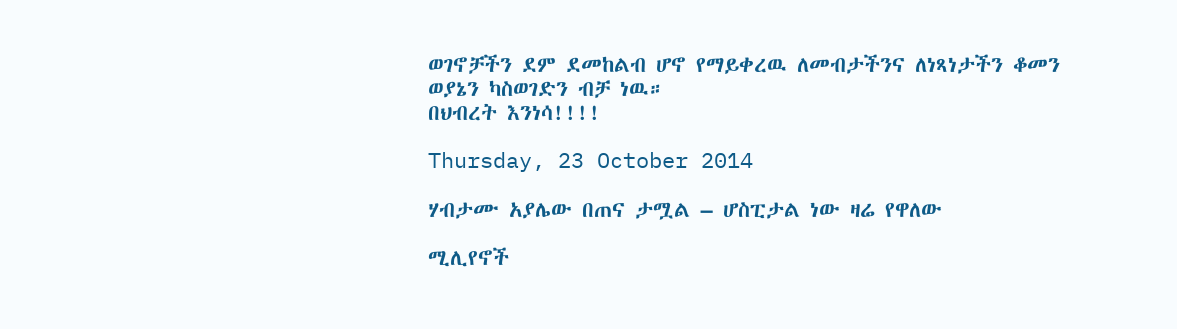ወገኖቻችን ደም ደመከልብ ሆኖ የማይቀረዉ ለመብታችንና ለነጻነታችን ቆመን ወያኔን ካስወገድን ብቻ ነዉ።
በህብረት እንነሳ!!!!

Thursday, 23 October 2014

ሃብታሙ አያሌው በጠና ታሟል – ሆስፒታል ነው ዛሬ የዋለው

ሚሊየኖች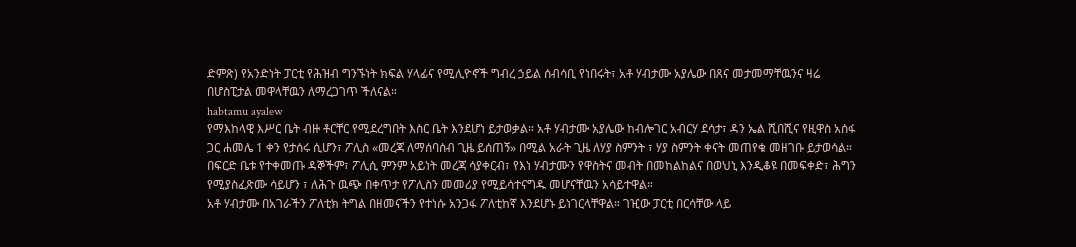ድምጽ) የአንድነት ፓርቲ የሕዝብ ግንኙነት ክፍል ሃላፊና የሚሊዮኖች ግብረ ኃይል ሰብሳቢ የነበሩት፣ አቶ ሃብታሙ አያሌው በጸና መታመማቸዉንና ዛሬ በሆስፒታል መዋላቸዉን ለማረጋገጥ ችለናል።
habtamu ayalew
የማእከላዊ እሥር ቤት ብዙ ቶርቸር የሚደረግበት እስር ቤት እንደሆነ ይታወቃል። አቶ ሃብታሙ አያሌው ከብሎገር አብርሃ ደሳታ፣ ዳን ኤል ሺበሺና የዚዋስ አሰፋ ጋር ሐመሌ 1 ቀን የታሰሩ ሲሆን፣ ፖሊስ «መረጃ ለማሰባሰብ ጊዜ ይሰጠኝ» በሚል አራት ጊዜ ለሃያ ስምንት ፣ ሃያ ስምንት ቀናት መጠየቁ መዘገቡ ይታወሳል። በፍርድ ቤቱ የተቀመጡ ዳኞችም፣ ፖሊሲ ምንም አይነት መረጃ ሳያቀርብ፣ የእነ ሃብታሙን የዋስትና መብት በመከልከልና በወህኒ እንዲቆዩ በመፍቀድ፣ ሕግን የሚያስፈጽሙ ሳይሆን ፣ ለሕጉ ዉጭ በቀጥታ የፖሊስን መመሪያ የሚይሳተናግዱ መሆናቸዉን አሳይተዋል።
አቶ ሃብታሙ በአገራችን ፖለቲክ ትግል በዘመናችን የተነሱ አንጋፋ ፖለቲከኛ እንደሆኑ ይነገርላቸዋል። ገዢው ፓርቲ በርሳቸው ላይ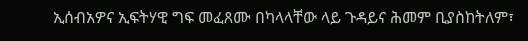ኢሰብአዎና ኢፍትሃዊ ግፍ መፈጸሙ በካላላቸው ላይ ጉዳይና ሕመም ቢያስከትለም፣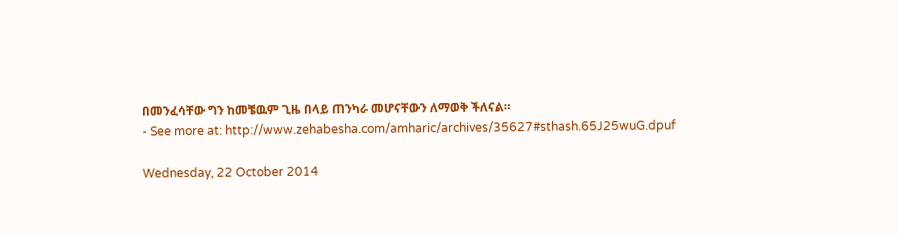በመንፈሳቸው ግን ከመቼዉም ጊዜ በላይ ጠንካራ መሆናቸውን ለማወቅ ችለናል።
- See more at: http://www.zehabesha.com/amharic/archives/35627#sthash.65J25wuG.dpuf

Wednesday, 22 October 2014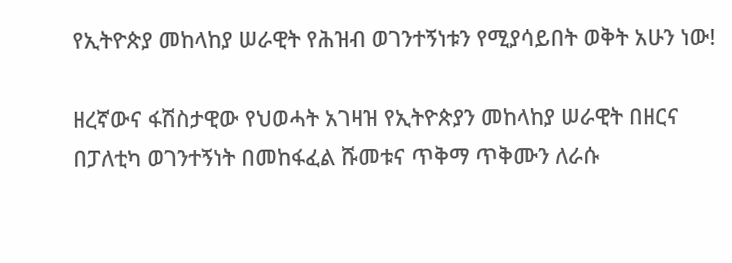የኢትዮጵያ መከላከያ ሠራዊት የሕዝብ ወገንተኝነቱን የሚያሳይበት ወቅት አሁን ነው!

ዘረኛውና ፋሽስታዊው የህወሓት አገዛዝ የኢትዮጵያን መከላከያ ሠራዊት በዘርና በፓለቲካ ወገንተኝነት በመከፋፈል ሹመቱና ጥቅማ ጥቅሙን ለራሱ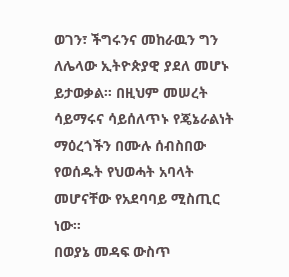ወገን፣ ችግሩንና መከራዉን ግን ለሌላው ኢትዮጵያዊ ያደለ መሆኑ ይታወቃል። በዚህም መሠረት ሳይማሩና ሳይሰለጥኑ የጄኔራልነት ማዕረጎችን በሙሉ ሰብስበው የወሰዱት የህወሓት አባላት መሆናቸው የአደባባይ ሚስጢር ነው።
በወያኔ መዳፍ ውስጥ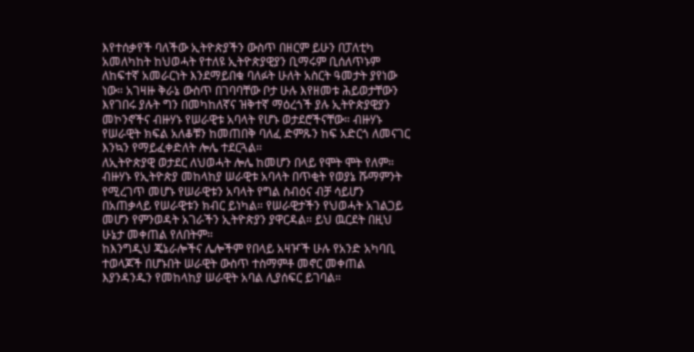እየተሰቃየች ባለችው ኢትዮጵያችን ውስጥ በዘርም ይሁን በፓለቲካ አመለካከት ከህወሓት የተለዩ ኢትዮጵያዊያን ቢማሩም ቢሰለጥኑም ለከፍተኛ አመራርነት እንደማይበቁ ባለፉት ሁለት አስርት ዓመታት ያየነው ነው። አገዛዙ ቅራኔ ውስጥ በገባባቸው ቦታ ሁሉ እየዘመቱ ሕይወታቸውን እየገበሩ ያሉት ግን በመካከለኛና ዝቅተኛ ማዕረጎች ያሉ ኢትዮጵያዊያን መኮንኖችና ብዙሃኑ የሠራዊቱ አባላት የሆኑ ወታደሮችናቸው። ብዙሃኑ የሠራዊት ክፍል አለቆቹን ከመጠበቅ ባለፈ ድምጹን ከፍ አድርጎ ለመናገር እንኳን የማይፈቀድለት ሎሌ ተደርጓል።
ለኢትዮጵያዊ ወታደር ለህወሓት ሎሌ ከመሆን በላይ የሞት ሞት የለም። ብዙሃኑ የኢትዮጵያ መከላከያ ሠራዊቱ አባላት በጥቂት የወያኔ ሹማምንት የሚረገጥ መሆኑ የሠራዊቱን አባላት የግል ስብዕና ብቻ ሳይሆን በአጠቃላይ የሠራዊቱን ክብር ይነካል። የሠራዊታችን የህወሓት አገልጋይ መሆን የምንወዳት አገራችን ኢትዮጵያን ያዋርዳል። ይህ ዉርደት በዚህ ሁኔታ መቀጠል የለበትም።
ከእንግዲህ ጄኔራሎችና ሌሎችም የበላይ አዛዦች ሁሉ የአንድ አካባቢ ተወላጆች በሆኑበት ሠራዊት ውስጥ ተስማምቶ መኖር መቀጠል እያንዳንዱን የመከላከያ ሠራዊት አባል ሊያሰፍር ይገባል።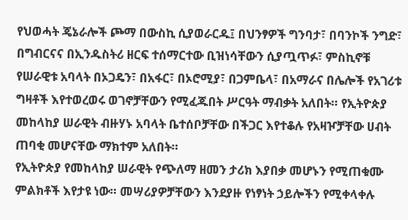የህወሓት ጄኔራሎች ጮማ በውስኪ ሲያወራርዱ፤ በህንፃዎች ግንባታ፣ በባንኮች ንግድ፣ በግብርናና በኢንዱስትሪ ዘርፍ ተሰማርተው ቢዝነሳቸውን ሲያጧጥፉ፣ ምስኪኖቹ የሠራዊቱ አባላት በኦጋዴን፣ በአፋር፣ በኦሮሚያ፣ በጋምቤላ፣ በአማራና በሌሎች የአገሪቱ ግዛቶች እየተወረወሩ ወገኖቻቸውን የሚፈጁበት ሥርዓት ማብቃት አለበት። የኢትዮጵያ መከላከያ ሠራዊት ብዙሃኑ አባላት ቤተሰቦቻቸው በችጋር እየተቆሉ የአዛዦቻቸው ሀብት ጠባቂ መሆናቸው ማክተም አለበት።
የኢትዮጵያ የመከላከያ ሠራዊት የጭለማ ዘመን ታሪክ እያበቃ መሆኑን የሚጠቁሙ ምልክቶች እየታዩ ነው። መሣሪያዎቻቸውን እንደያዙ የነፃነት ኃይሎችን የሚቀላቀሉ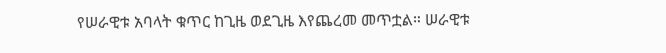የሠራዊቱ አባላት ቁጥር ከጊዜ ወደጊዜ እየጨረመ መጥቷል። ሠራዊቱ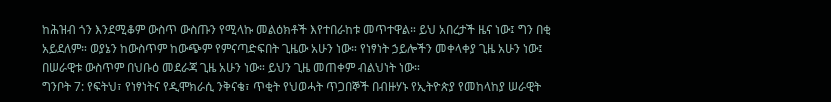ከሕዝብ ጎን እንደሚቆም ውስጥ ውስጡን የሚላኩ መልዕክቶች እየተበራከቱ መጥተዋል። ይህ አበረታች ዜና ነው፤ ግን በቂ አይደለም። ወያኔን ከውስጥም ከውጭም የምናጣድፍበት ጊዜው አሁን ነው። የነፃነት ኃይሎችን መቀላቀያ ጊዜ አሁን ነው፤ በሠራዊቱ ውስጥም በህቡዕ መደራጃ ጊዜ አሁን ነው። ይህን ጊዜ መጠቀም ብልህነት ነው።
ግንቦት 7: የፍትህ፣ የነፃነትና የዲሞክራሲ ንቅናቄ፣ ጥቂት የህወሓት ጥጋበኞች በብዙሃኑ የኢትዮጵያ የመከላከያ ሠራዊት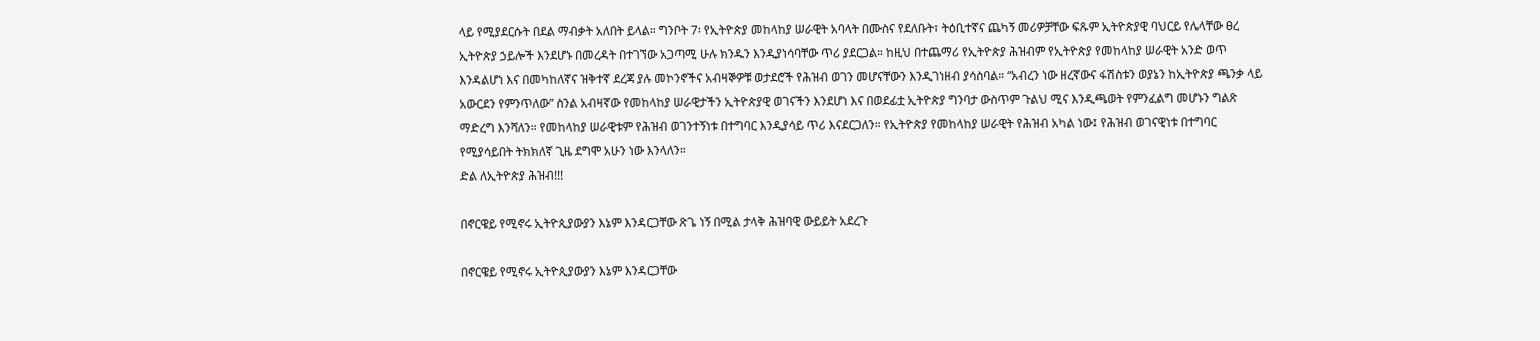ላይ የሚያደርሱት በደል ማብቃት አለበት ይላል። ግንቦት 7፡ የኢትዮጵያ መከላከያ ሠራዊት አባላት በሙስና የደለቡት፣ ትዕቢተኛና ጨካኝ መሪዎቻቸው ፍጹም ኢትዮጵያዊ ባህርይ የሌላቸው ፀረ ኢትዮጵያ ኃይሎች እንደሆኑ በመረዳት በተገኘው አጋጣሚ ሁሉ ክንዱን እንዲያነሳባቸው ጥሪ ያደርጋል። ከዚህ በተጨማሪ የኢትዮጵያ ሕዝብም የኢትዮጵያ የመከላከያ ሠራዊት አንድ ወጥ እንዳልሆነ እና በመካከለኛና ዝቅተኛ ደረጃ ያሉ መኮንኖችና አብዛኞዎቹ ወታደሮች የሕዝብ ወገን መሆናቸውን እንዲገነዘብ ያሳስባል። “አብረን ነው ዘረኛውና ፋሽስቱን ወያኔን ከኢትዮጵያ ጫንቃ ላይ አውርደን የምንጥለው” ስንል አብዛኛው የመከላከያ ሠራዊታችን ኢትዮጵያዊ ወገናችን እንደሆነ እና በወደፊቷ ኢትዮጵያ ግንባታ ውስጥም ጉልህ ሚና እንዲጫወት የምንፈልግ መሆኑን ግልጽ ማድረግ እንሻለን። የመከላከያ ሠራዊቱም የሕዝብ ወገንተኝነቱ በተግባር እንዲያሳይ ጥሪ እናደርጋለን። የኢትዮጵያ የመከላከያ ሠራዊት የሕዝብ አካል ነው፤ የሕዝብ ወገናዊነቱ በተግባር የሚያሳይበት ትክክለኛ ጊዜ ደግሞ አሁን ነው እንላለን።
ድል ለኢትዮጵያ ሕዝብ!!!

በኖርዌይ የሚኖሩ ኢትዮጲያውያን እኔም እንዳርጋቸው ጽጌ ነኝ በሚል ታላቅ ሕዝባዊ ውይይት አደረጉ

በኖርዌይ የሚኖሩ ኢትዮጲያውያን እኔም እንዳርጋቸው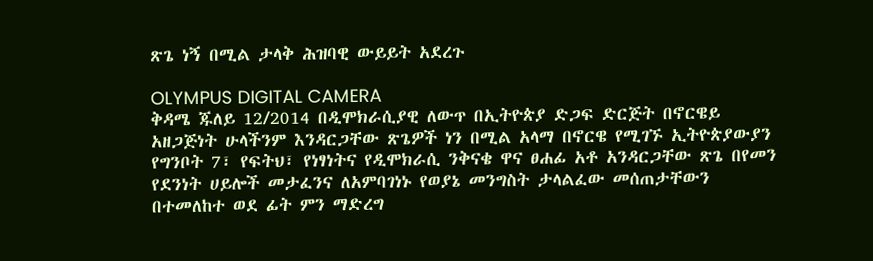ጽጌ ነኝ በሚል ታላቅ ሕዝባዊ ውይይት አደረጉ

OLYMPUS DIGITAL CAMERA
ቅዳሜ ጁለይ 12/2014 በዲሞክራሲያዊ ለውጥ በኢትዮጵያ ድጋፍ ድርጅት በኖርዌይ አዘጋጅነት ሁላችንም እንዳርጋቸው ጽጌዎች ነን በሚል አላማ በኖርዌ የሚገኙ ኢትዮጵያውያን የግንቦት 7፣ የፍትህ፣ የነፃነትና የዲሞክራሲ ንቅናቄ ዋና ፀሐፊ አቶ አንዳርጋቸው ጽጌ በየመን የደንነት ሀይሎች መታፈንና ለአምባገነኑ የወያኔ መንግስት ታላልፈው መሰጠታቸውን በተመለከተ ወደ ፊት ምን ማድረግ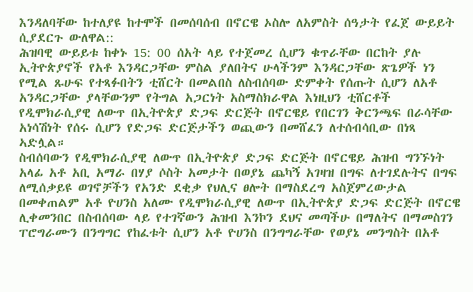እንዳለባቸው ከተለያዩ ከተሞች በመሰባሰብ በኖርዌ ኦስሎ ለአምስት ሰዓታት የፈጀ ውይይት ሲያደርጉ ውለዋል::
ሕዝባዊ ውይይቱ ከቀኑ 15: 00 ሰአት ላይ የተጀመረ ሲሆን ቁጥራቸው በርከት ያሉ ኢትዮጵያኖች የአቶ እንዳርጋቸው ምስል ያለበትና ሁላችንም እንዳርጋቸው ጽጌዎች ነን የሚል ጹሁፍ የተጻፉበትን ቲሸርት በመልበስ ለስብሰባው ድምቀት የሰጡት ሲሆን ለአቶ አንዳርጋቸው ያላቸውንም የትግል አጋርነት አስማስክራዋል እነዚህን ቲሸርቶች የዲሞክራሲያዊ ለውጥ በኢትዮጵያ ድጋፍ ድርጅት በኖርዌይ የበርገን ቅርንጫፍ በራሳቸው አነሳሽነት የሰሩ ሲሆን የድጋፍ ድርጅታችን ወጪውን በመሸፈን ለተሰብሳቢው በነጻ ኣድሏል።
ስብሰባውን የዲሞክራሲያዊ ለውጥ በኢትዮጵያ ድጋፍ ድርጅት በኖርዌይ ሕዝብ ግንኙነት አላፊ አቶ አቢ አማራ በሃያ ሶስት አመታት በወያኔ ጨካኝ አገዛዝ በግፍ ለተገደሉትና በግፍ ለሚሰቃይዩ ወገኖቻችን የአንድ ደቂቃ የህሊና ፀሎት በማስደረግ አስጀምረውታል በመቀጠልም አቶ ዮሀንስ አለሙ የዲሞክራሲያዊ ለውጥ በኢትዮጵያ ድጋፍ ድርጅት በኖርዌ ሊቀመንበር በስብሰባው ላይ የተገኛውን ሕዝብ እንኮን ደህና መጣችሁ በማለትና በማመስገን ፐሮግራሙን በንግግር የከፈቱት ሲሆን አቶ ዮሀንስ በንግግራቸው የወያኔ መንግስት በአቶ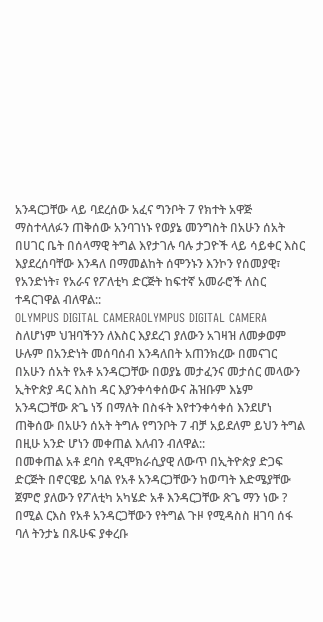አንዳርጋቸው ላይ ባደረሰው አፈና ግንቦት 7 የክተት አዋጅ ማስተላለፉን ጠቅሰው አንባገነኑ የወያኔ መንግስት በአሁን ሰአት በሀገር ቤት በሰላማዊ ትግል እየታገሉ ባሉ ታጋዮች ላይ ሳይቀር እስር እያደረሰባቸው እንዳለ በማመልከት ሰሞንኑን እንኮን የሰመያዊ፣ የአንድነት፣ የአራና የፖለቲካ ድርጅት ከፍተኛ አመራሮች ለስር ተዳርገዋል ብለዋል::
OLYMPUS DIGITAL CAMERAOLYMPUS DIGITAL CAMERA
ስለሆነም ህዝባችንን ለእስር እያደረገ ያለውን አገዛዝ ለመቃወም ሁሉም በአንድነት መሰባሰብ እንዳለበት አጠንክረው በመናገር በአሁን ሰአት የአቶ አንዳርጋቸው በወያኔ መታፈንና መታሰር መላውን ኢትዮጵያ ዳር እስከ ዳር እያንቀሳቀሰውና ሕዝቡም እኔም አንዳርጋቸው ጽጌ ነኝ በማለት በስፋት እየተንቀሳቀሰ እንደሆነ ጠቅሰው በአሁን ሰአት ትግሉ የግንቦት 7 ብቻ አይደለም ይህን ትግል በዚሁ አንድ ሆነን መቀጠል እለብን ብለዋል::
በመቀጠል አቶ ደባስ የዲሞክራሲያዊ ለውጥ በኢትዮጵያ ድጋፍ ድርጅት በኖርዌይ አባል የአቶ አንዳርጋቸውን ከወጣት እድሜያቸው ጀምሮ ያለውን የፖለቲካ አካሄድ አቶ እንዳርጋቸው ጽጌ ማን ነው ? በሚል ርእስ የአቶ አንዳርጋቸውን የትግል ጉዞ የሚዳስስ ዘገባ ሰፋ ባለ ትንታኔ በጹሁፍ ያቀረቡ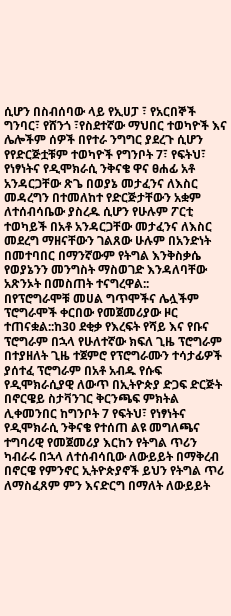ሲሆን በስብሰባው ላይ የኢሀፓ ፣ የአርበኞች ግንባር፣ የሸንጎ ፣የስደተኛው ማህበር ተወካዮች እና ሌሎችም ሰዎች በየተራ ንግግር ያደረጉ ሲሆን የየድርጅቷቹም ተወካዮች የግንቦት 7፣ የፍትህ፣ የነፃነትና የዲሞክራሲ ንቅናቄ ዋና ፀሐፊ አቶ አንዳርጋቸው ጽጌ በወያኔ መታፈንና ለእስር መዳረግን በተመለከተ የድርጅታቸውን አቋም ለተሰብሳቤው ያስረዱ ሲሆን የሁሉም ፖርቲ ተወካይች በአቶ አንዳርጋቸው መታፈንና ለእስር መደረግ ማዘናቸውን ገልጸው ሁሉም በአንድነት በመተባበር በማንኛውም የትግል እንቅስቃሴ የወያኔንን መንግስት ማስወገድ እንዳለባቸው አጽንኦት በመስጠት ተናግረዋል::
በየፕሮግራሞቹ መሀል ግጥሞችና ሌሏችም ፕሮግራሞች ቀርበው የመጀመሪያው ዞር ተጠናቋል::ከ30 ደቂቃ የእረፍት የሻይ እና የቡና ፕሮግራም በኋላ የሁለተኛው ክፍለ ጊዜ ፕሮግራም በተያዘለት ጊዜ ተጀምሮ የፕሮግራሙን ተሳታፊዎች ያሰተፈ ፕሮግራም በአቶ አብዱ የሱፍ የዲሞክራሲያዊ ለውጥ በኢትዮጵያ ድጋፍ ድርጅት በኖርዌይ ስታቫንገር ቅርንጫፍ ምክትል ሊቀመንበር ከግንቦት 7 የፍትህ፣ የነፃነትና የዲሞክራሲ ንቅናቄ የተሰጠ ልዩ መግለጫና ተግባሪዊ የመጀመሪያ እርከን የትግል ጥሪን ካብራሩ በኋላ ለተሰብሳቢው ለውይይት በማቅረብ በኖርዌ የምንኖር ኢትዮጵያኖች ይህን የትግል ጥሪ ለማስፈጸም ምን እናድርግ በማለት ለውይይት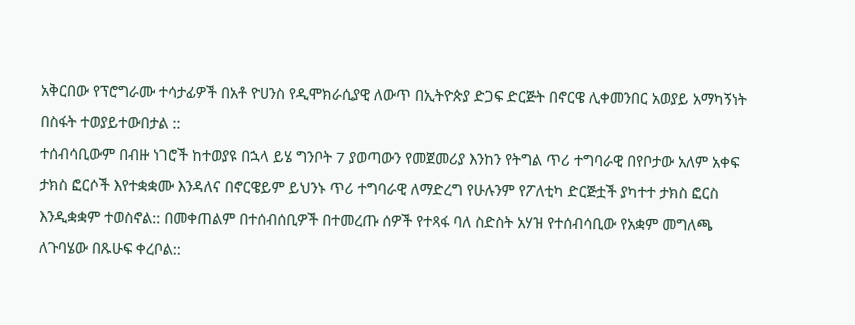አቅርበው የፕሮግራሙ ተሳታፊዎች በአቶ ዮሀንስ የዲሞክራሲያዊ ለውጥ በኢትዮጵያ ድጋፍ ድርጅት በኖርዌ ሊቀመንበር አወያይ አማካኝነት በስፋት ተወያይተውበታል ::
ተሰብሳቢውም በብዙ ነገሮች ከተወያዩ በኋላ ይሄ ግንቦት 7 ያወጣውን የመጀመሪያ እንከን የትግል ጥሪ ተግባራዊ በየቦታው አለም አቀፍ ታክስ ፎርሶች እየተቋቋሙ እንዳለና በኖርዌይም ይህንኑ ጥሪ ተግባራዊ ለማድረግ የሁሉንም የፖለቲካ ድርጅቷች ያካተተ ታክስ ፎርስ እንዲቋቋም ተወስኖል:: በመቀጠልም በተሰብሰቢዎች በተመረጡ ሰዎች የተጻፋ ባለ ስድስት አሃዝ የተሰብሳቢው የአቋም መግለጫ ለጉባሄው በጹሁፍ ቀረቦል::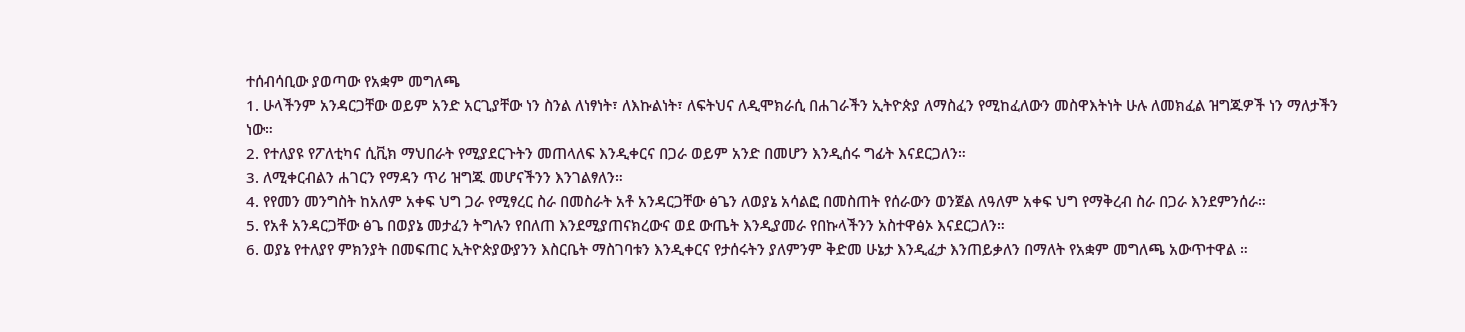ተሰብሳቢው ያወጣው የአቋም መግለጫ
1. ሁላችንም አንዳርጋቸው ወይም አንድ አርጊያቸው ነን ስንል ለነፃነት፣ ለእኩልነት፣ ለፍትህና ለዲሞክራሲ በሐገራችን ኢትዮጵያ ለማስፈን የሚከፈለውን መስዋእትነት ሁሉ ለመክፈል ዝግጁዎች ነን ማለታችን ነው።
2. የተለያዩ የፖለቲካና ሲቪክ ማህበራት የሚያደርጉትን መጠላለፍ እንዲቀርና በጋራ ወይም አንድ በመሆን እንዲሰሩ ግፊት እናደርጋለን።
3. ለሚቀርብልን ሐገርን የማዳን ጥሪ ዝግጁ መሆናችንን እንገልፃለን።
4. የየመን መንግስት ከአለም አቀፍ ህግ ጋራ የሚፃረር ስራ በመስራት አቶ አንዳርጋቸው ፅጌን ለወያኔ አሳልፎ በመስጠት የሰራውን ወንጀል ለዓለም አቀፍ ህግ የማቅረብ ስራ በጋራ እንደምንሰራ።
5. የአቶ አንዳርጋቸው ፅጌ በወያኔ መታፈን ትግሉን የበለጠ እንደሚያጠናክረውና ወደ ውጤት እንዲያመራ የበኩላችንን አስተዋፅኦ እናደርጋለን።
6. ወያኔ የተለያየ ምክንያት በመፍጠር ኢትዮጵያውያንን እስርቤት ማስገባቱን እንዲቀርና የታሰሩትን ያለምንም ቅድመ ሁኔታ እንዲፈታ እንጠይቃለን በማለት የአቋም መግለጫ አውጥተዋል ።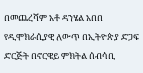በመጨረሻም አቶ ዳንሄል አበበ የዲሞክራሲያዊ ለውጥ በኢትዮጵያ ድጋፍ ድርጅት በኖርዌይ ምክትል ሰብሳቢ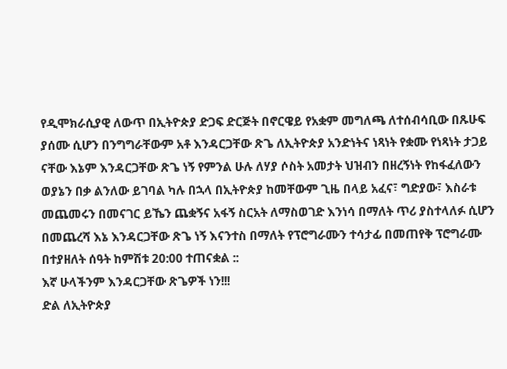የዲሞክራሲያዊ ለውጥ በኢትዮጵያ ድጋፍ ድርጅት በኖርዌይ የአቋም መግለጫ ለተሰብሳቢው በጹሁፍ ያሰሙ ሲሆን በንግግራቸውም አቶ እንዳርጋቸው ጽጌ ለኢትዮጵያ አንድነትና ነጻነት የቋሙ የነጻነት ታጋይ ናቸው እኔም እንዳርጋቸው ጽጌ ነኝ የምንል ሁሉ ለሃያ ሶስት አመታት ህዝብን በዘረኝነት የከፋፈለውን ወያኔን በቃ ልንለው ይገባል ካሉ በኋላ በኢትዮጵያ ከመቸውም ጊዜ በላይ አፈና፣ ግድያው፣ እስራቱ መጨመሩን በመናገር ይኼን ጨቋኝና አፋኝ ስርአት ለማስወገድ እንነሳ በማለት ጥሪ ያስተላለፉ ሲሆን በመጨረሻ እኔ እንዳርጋቸው ጽጌ ነኝ እናንተስ በማለት የፕሮግራሙን ተሳታፊ በመጠየቅ ፕሮግራሙ በተያዘለት ሰዓት ከምሽቱ 20:00 ተጠናቋል ::
እኛ ሁላችንም እንዳርጋቸው ጽጌዎች ነን!!!
ድል ለኢትዮጵያ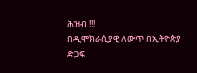ሕዝብ !!!
በዲሞክራሲያዊ ለውጥ በኢትዮጵያ ድጋፍ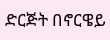ድርጅት በኖርዌይ